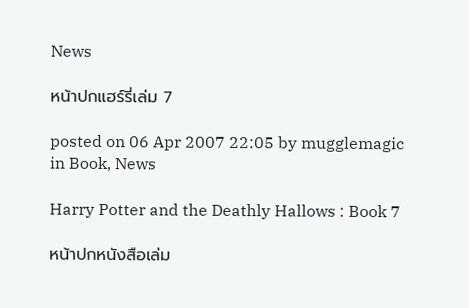News

หน้าปกแฮร์รี่เล่ม 7

posted on 06 Apr 2007 22:05 by mugglemagic  in Book, News

Harry Potter and the Deathly Hallows : Book 7

หน้าปกหนังสือเล่ม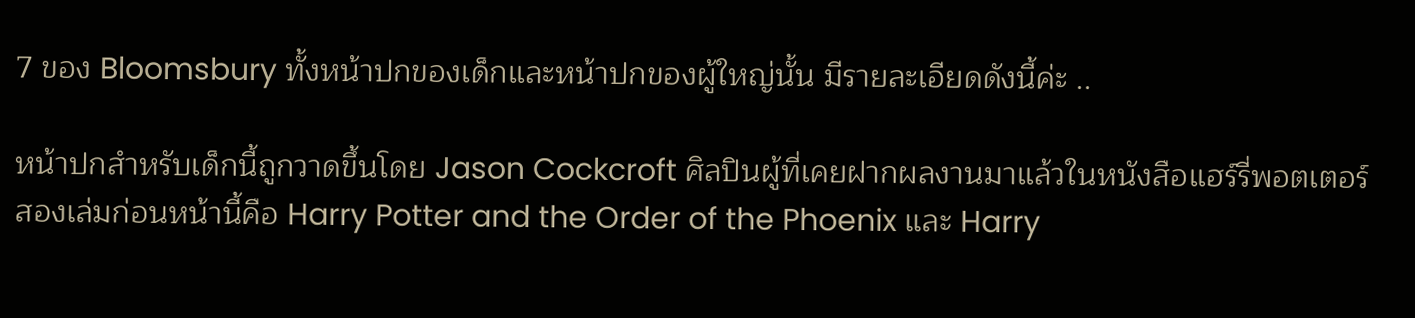7 ของ Bloomsbury ทั้งหน้าปกของเด็กและหน้าปกของผู้ใหญ่นั้น มีรายละเอียดดังนี้ค่ะ ..

หน้าปกสำหรับเด็กนี้ถูกวาดขึ้นโดย Jason Cockcroft ศิลปินผู้ที่เคยฝากผลงานมาแล้วในหนังสือแฮร์รี่พอตเตอร์สองเล่มก่อนหน้านี้คือ Harry Potter and the Order of the Phoenix และ Harry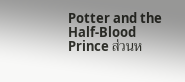Potter and the Half-Blood Prince ส่วนห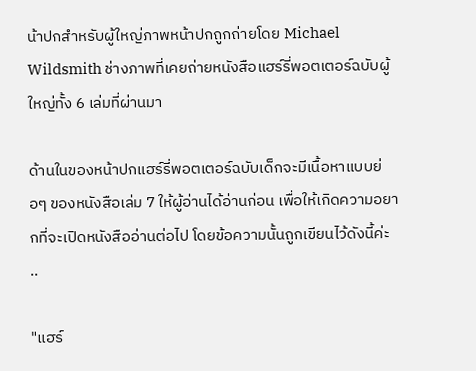น้าปกสำหรับผู้ใหญ่ภาพหน้าปกถูกถ่ายโดย Michael Wildsmith ช่างภาพที่เคยถ่ายหนังสือแฮร์รี่พอตเตอร์ฉบับผู้ใหญ่ทั้ง 6 เล่มที่ผ่านมา

ด้านในของหน้าปกแฮร์รี่พอตเตอร์ฉบับเด็กจะมีเนื้อหาแบบย่อๆ ของหนังสือเล่ม 7 ให้ผู้อ่านได้อ่านก่อน เพื่อให้เกิดความอยากที่จะเปิดหนังสืออ่านต่อไป โดยข้อความนั้นถูกเขียนไว้ดังนี้ค่ะ ..

"แฮร์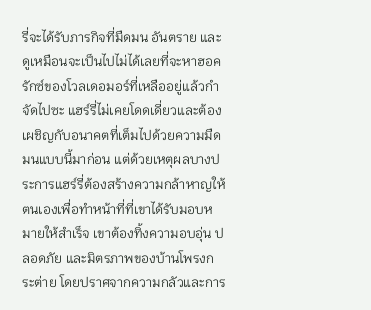รี่จะได้รับภารกิจที่มืดมน อันตราย และดูเหมือนจะเป็นไปไม่ได้เลยที่จะหาฮอครักซ์ของโวลเดอมอร์ที่เหลืออยู่แล้วกำจัดไปซะ แฮร์รี่ไม่เคยโดดเดี่ยวและต้องเผชิญกับอนาคตที่เต็มไปด้วยความมืดมนแบบนี้มาก่อน แต่ด้วยเหตุผลบางประการแฮร์รี่ต้องสร้างความกล้าหาญให้ตนเองเพื่อทำหน้าที่ที่เขาได้รับมอบหมายให้สำเร็จ เขาต้องทิ้งความอบอุ่น ปลอดภัย และมิตรภาพของบ้านโพรงกระต่าย โดยปราศจากความกลัวและการ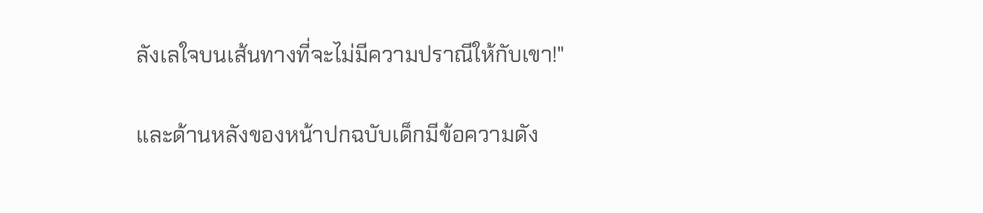ลังเลใจบนเส้นทางที่จะไม่มีความปราณีให้กับเขา!"

และด้านหลังของหน้าปกฉบับเด็กมีข้อความดัง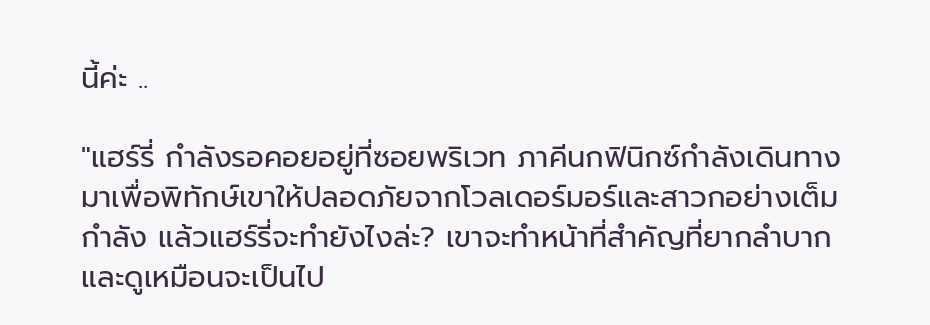นี้ค่ะ ..

"แฮร์รี่ กำลังรอคอยอยู่ที่ซอยพริเวท ภาคีนกฟินิกซ์กำลังเดินทางมาเพื่อพิทักษ์เขาให้ปลอดภัยจากโวลเดอร์มอร์และสาวกอย่างเต็มกำลัง แล้วแฮร์รี่จะทำยังไงล่ะ? เขาจะทำหน้าที่สำคัญที่ยากลำบากและดูเหมือนจะเป็นไป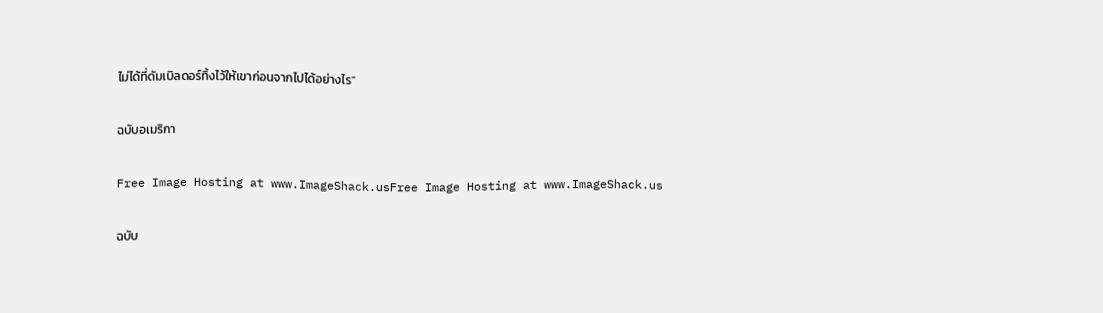ไม่ได้ที่ดัมเบิลดอร์ทิ้งไว้ให้เขาก่อนจากไปได้อย่างไร"

ฉบับอเมริกา

Free Image Hosting at www.ImageShack.usFree Image Hosting at www.ImageShack.us

ฉบับ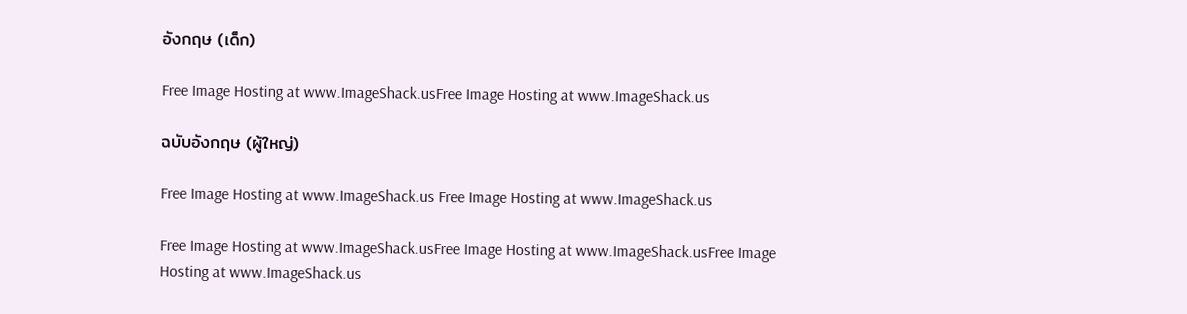อังกฤษ (เด็ก)

Free Image Hosting at www.ImageShack.usFree Image Hosting at www.ImageShack.us

ฉบับอังกฤษ (ผู้ใหญ่)

Free Image Hosting at www.ImageShack.us Free Image Hosting at www.ImageShack.us

Free Image Hosting at www.ImageShack.usFree Image Hosting at www.ImageShack.usFree Image Hosting at www.ImageShack.us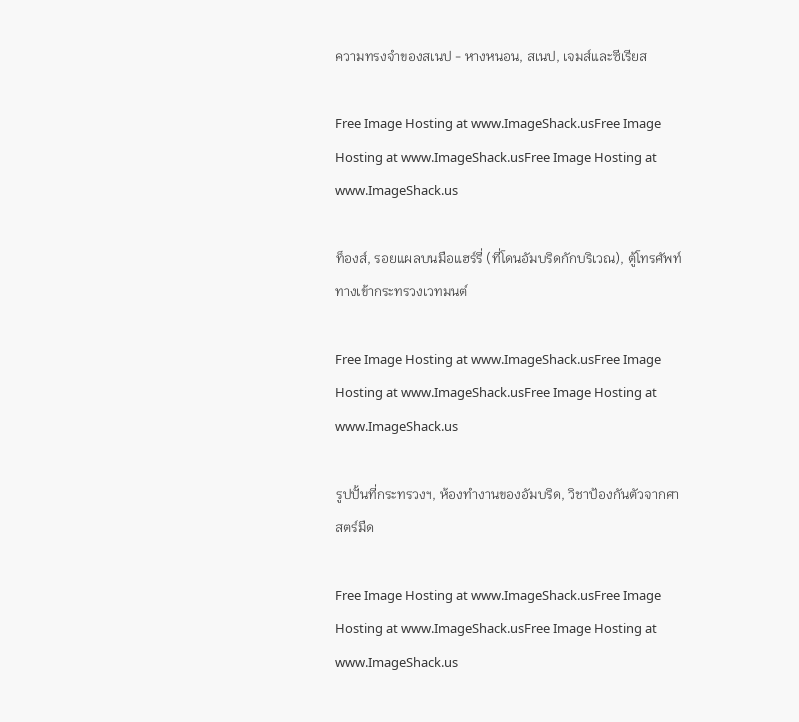ความทรงจำของสเนป - หางหนอน, สเนป, เจมส์และซีเรียส

Free Image Hosting at www.ImageShack.usFree Image Hosting at www.ImageShack.usFree Image Hosting at www.ImageShack.us

ท็องส์, รอยแผลบนมือแฮร์รี่ (ที่โดนอัมบริดกักบริเวณ), ตู้โทรศัพท์ทางเข้ากระทรวงเวทมนต์

Free Image Hosting at www.ImageShack.usFree Image Hosting at www.ImageShack.usFree Image Hosting at www.ImageShack.us

รูปปั้นที่กระทรวงฯ, ห้องทำงานของอัมบริด, วิชาป้องกันตัวจากศาสตร์มืด

Free Image Hosting at www.ImageShack.usFree Image Hosting at www.ImageShack.usFree Image Hosting at www.ImageShack.us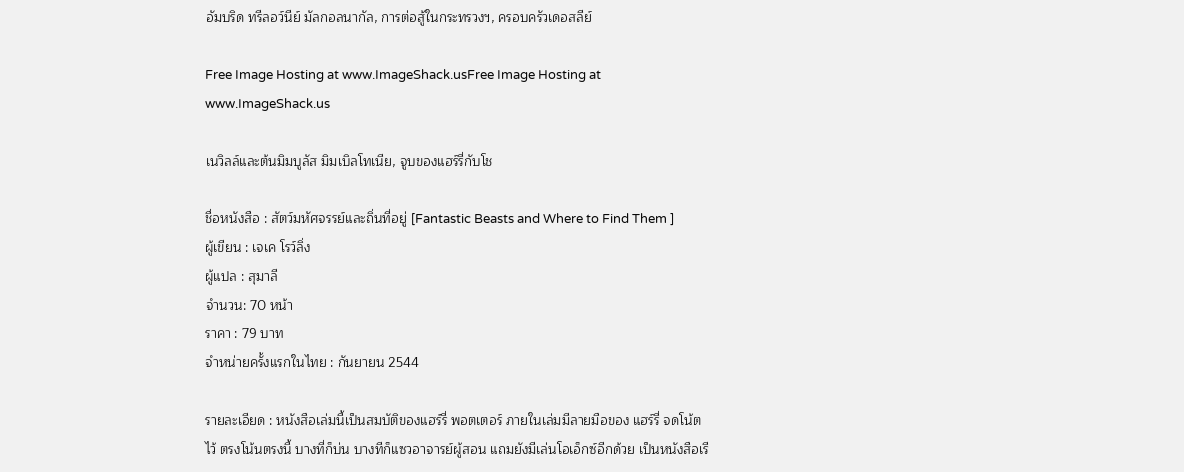อัมบริด ทรีลอว์นีย์ มัลกอลนากัล, การต่อสู้ในกระทรวงฯ, ครอบครัวเดอสลีย์

Free Image Hosting at www.ImageShack.usFree Image Hosting at www.ImageShack.us

เนวิลล์และต้นมิมบูลัส มิมเบิลโทเนีย, จูบของแฮร์รี่กับโช

ชื่อหนังสือ : สัตว์มหัศจรรย์และถิ่นที่อยู่ [Fantastic Beasts and Where to Find Them ]
ผู้เขียน : เจเค โรว์ลิ่ง
ผู้แปล : สุมาลี
จำนวน: 70 หน้า
ราคา : 79 บาท
จำหน่ายครั้งแรกในไทย : กันยายน 2544

รายละเอียด : หนังสือเล่มนี้เป็นสมบัติของแฮร์รี่ พอตเตอร์ ภายในเล่มมีลายมือของ แฮร์รี่ จดโน้ตไว้ ตรงโน้นตรงนี้ บางที่ก็บ่น บางทีก็แซวอาจารย์ผู้สอน แถมยังมีเล่นโอเอ็กซ์อีกด้วย เป็นหนังสือเรี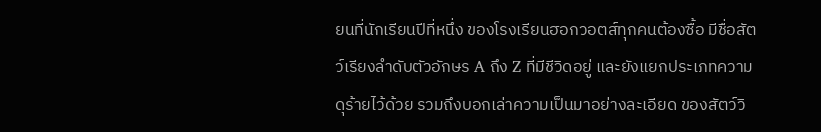ยนที่นักเรียนปีที่หนึ่ง ของโรงเรียนฮอกวอตส์ทุกคนต้องซื้อ มีชื่อสัตว์เรียงลำดับตัวอักษร A ถึง Z ที่มีชีวิดอยู่ และยังแยกประเภทความดุร้ายไว้ด้วย รวมถึงบอกเล่าความเป็นมาอย่างละเอียด ของสัตว์วิ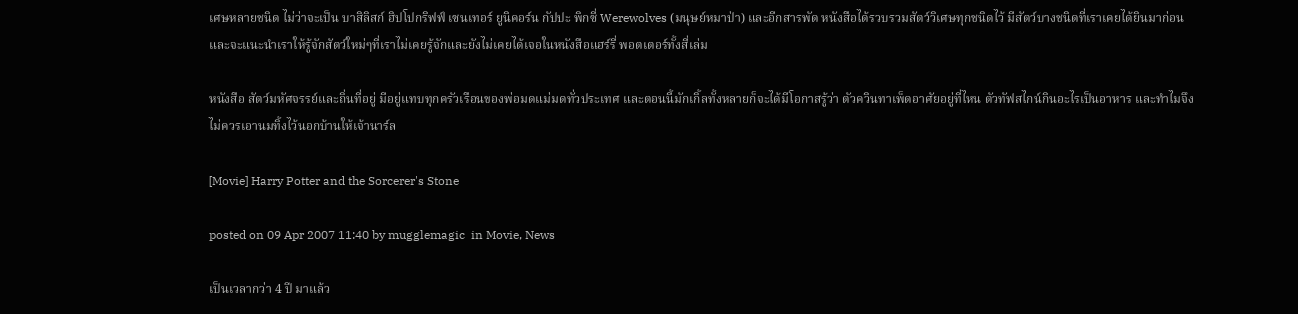เศษหลายชนิด ไม่ว่าจะเป็น บาสิลิสก์ ฮิปโปกริฟฟ์ เซนเทอร์ ยูนิคอร์น กัปปะ พิกซี่ Werewolves (มนุษย์หมาป่า) และอีกสารพัด หนังสือได้รวบรวมสัตว์วิเศษทุกชนิดไว้ มีสัตว์บางชนิดที่เราเคยได้ยินมาก่อน และจะแนะนำเราให้รู้จักสัตว์ใหม่ๆที่เราไม่เคยรู้จักและยังไม่เคยได้เจอในหนังสือแฮร์รี่ พอตเตอร์ทั้งสี่เล่ม

หนังสือ สัตว์มหัศจรรย์และถิ่นที่อยู่ มีอยู่แทบทุกครัวเรือนของพ่อมดแม่มดทั่วประเทศ และตอนนี้มักเกิ้ลทั้งหลายก็จะได้มีโอกาสรู้ว่า ตัวควินทาเพ็ดอาศัยอยู่ที่ไหน ตัวทัฟสไกน์กินอะไรเป็นอาหาร และทำไมจึงไม่ควรเอานมทิ้งไว้นอกบ้านให้เจ้านาร์ล

[Movie] Harry Potter and the Sorcerer's Stone

posted on 09 Apr 2007 11:40 by mugglemagic  in Movie, News

เป็นเวลากว่า 4 ปี มาแล้ว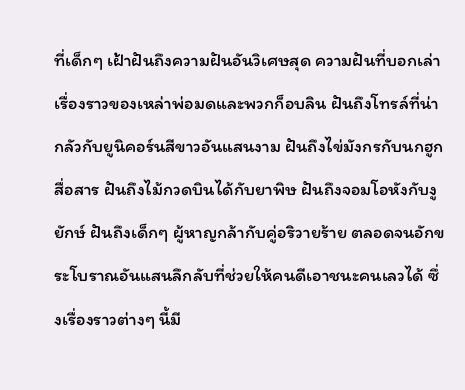ที่เด็กๆ เฝ้าฝันถึงความฝันอันวิเศษสุด ความฝันที่บอกเล่าเรื่องราวของเหล่าพ่อมดและพวกก็อบลิน ฝันถึงโทรล์ที่น่ากลัวกับยูนิคอร์นสีขาวอันแสนงาม ฝันถึงไข่มังกรกับนกฮูกสื่อสาร ฝันถึงไม้กวดบินได้กับยาพิษ ฝันถึงจอมโอหังกับงูยักษ์ ฝันถึงเด็กๆ ผู้หาญกล้ากับคู่อริวายร้าย ตลอดจนอักขระโบราณอันแสนลึกลับที่ช่วยให้คนดีเอาชนะคนเลวได้ ซึ่งเรื่องราวต่างๆ นี้มี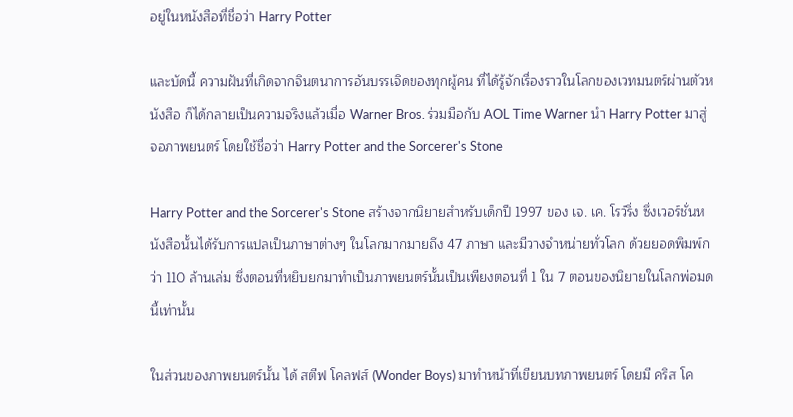อยู่ในหนังสือที่ชื่อว่า Harry Potter

และบัดนี้ ความฝันที่เกิดจากจินตนาการอันบรรเจิดของทุกผู้คน ที่ได้รู้จักเรื่องราวในโลกของเวทมนตร์ผ่านตัวหนังสือ ก็ได้กลายเป็นความจริงแล้วเมื่อ Warner Bros. ร่วมมือกับ AOL Time Warner นำ Harry Potter มาสู่จอภาพยนตร์ โดยใช้ชื่อว่า Harry Potter and the Sorcerer's Stone

Harry Potter and the Sorcerer's Stone สร้างจากนิยายสำหรับเด็กปี 1997 ของ เจ. เค. โรว์ริ่ง ซึ่งเวอร์ชั่นหนังสือนั้นได้รับการแปลเป็นภาษาต่างๆ ในโลกมากมายถึง 47 ภาษา และมีวางจำหน่ายทั่วโลก ด้วยยอดพิมพ์กว่า 110 ล้านเล่ม ซึ่งตอนที่หยิบยกมาทำเป็นภาพยนตร์นั้นเป็นเพียงตอนที่ 1 ใน 7 ตอนของนิยายในโลกพ่อมดนี้เท่านั้น

ในส่วนของภาพยนตร์นั้น ได้ สตีฟ โคลฟส์ (Wonder Boys) มาทำหน้าที่เขียนบทภาพยนตร์ โดยมี คริส โค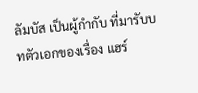ลัมบัส เป็นผู้กำกับ ที่มารับบทตัวเอกของเรื่อง แฮร์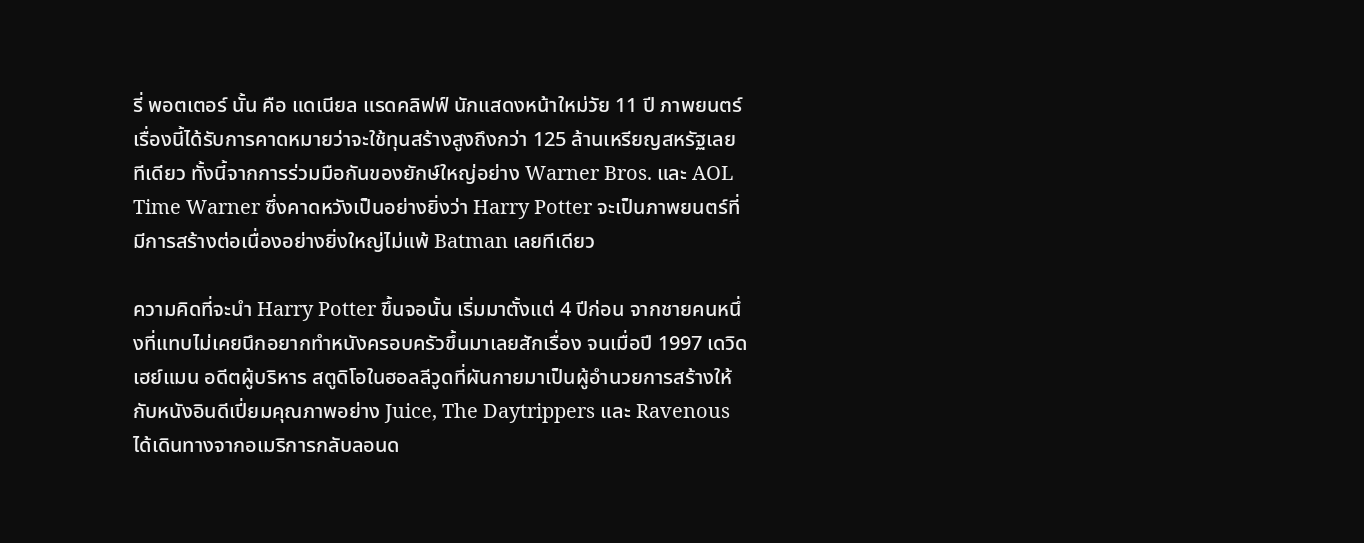รี่ พอตเตอร์ นั้น คือ แดเนียล แรดคลิฟฟ์ นักแสดงหน้าใหม่วัย 11 ปี ภาพยนตร์เรื่องนี้ได้รับการคาดหมายว่าจะใช้ทุนสร้างสูงถึงกว่า 125 ล้านเหรียญสหรัฐเลยทีเดียว ทั้งนี้จากการร่วมมือกันของยักษ์ใหญ่อย่าง Warner Bros. และ AOL Time Warner ซึ่งคาดหวังเป็นอย่างยิ่งว่า Harry Potter จะเป็นภาพยนตร์ที่มีการสร้างต่อเนื่องอย่างยิ่งใหญ่ไม่แพ้ Batman เลยทีเดียว

ความคิดที่จะนำ Harry Potter ขึ้นจอนั้น เริ่มมาตั้งแต่ 4 ปีก่อน จากชายคนหนึ่งที่แทบไม่เคยนึกอยากทำหนังครอบครัวขึ้นมาเลยสักเรื่อง จนเมื่อปี 1997 เดวิด เฮย์แมน อดีตผู้บริหาร สตูดิโอในฮอลลีวูดที่ผันกายมาเป็นผู้อำนวยการสร้างให้กับหนังอินดีเปี่ยมคุณภาพอย่าง Juice, The Daytrippers และ Ravenous ได้เดินทางจากอเมริการกลับลอนด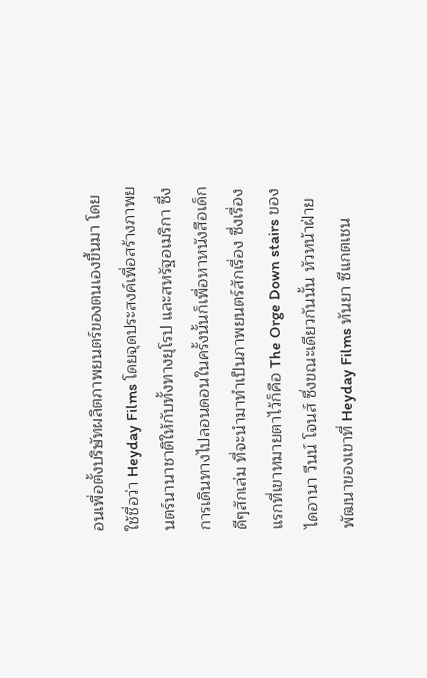อนเพื่อตั้งบริษัทผลิตภาพยนตร์ของตนเองขึ้นมา โดยใช้ชื่อว่า Heyday Films โดยจุดประสงค์เพื่อสร้างภาพยนตร์นานาชาติให้กับทั้งทางยุโรป และสหรัฐอเมริกา ซึ่งการเดินทางไปลอนดอนในครั้งนั้นก็เพื่อหาหนังสือเด็กดีๆสักเล่ม ที่จะนำมาทำเป็นภาพยนตร์สักเรื่อง ซึ่งเรื่องแรกที่เขาหมายตาไว้ก็คือ The Orge Down stairs ของ ไดอานา วีนน์ โจนส์ ซึ่งขณะเดียวกันนั้น หัวหน้าฝ่ายพัฒนาของเขาที่ Heyday Films ทันยา ซีแกตเชน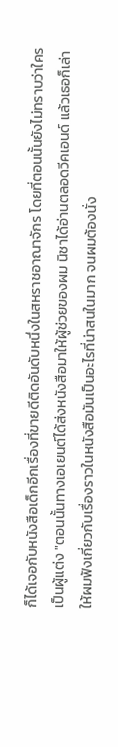ก็ได้เจอกับหนังสือเด็กอีกเรื่องที่ขายดีติดอันดับหนึ่งในสหราชอาณาจักร โดยที่ตอนนั้นยังไม่ทราบว่าใครเป็นผู้แต่ง "ตอนนั้นทางเอเยนต์ได้ส่งหนังสือมาให้ผู้ช่วยของผม นิชาได้อ่านตลอดวีคเอนด์ แล้วเธอก็เล่าให้ผมฟังเกี่ยวกับเรื่องราวในหนังสือมันเป็นอะไรที่น่าสนในมาก จนผมต้องนั่ง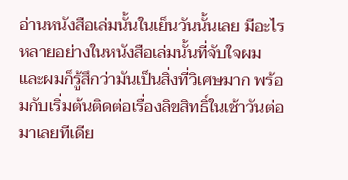อ่านหนังสือเล่มนั้นในเย็นวันนั้นเลย มีอะไรหลายอย่างในหนังสือเล่มนั้นที่จับใจผม และผมก็รู้สึกว่ามันเป็นสิ่งที่วิเศษมาก พร้อมกับเริ่มต้นติดต่อเรื่องลิขสิทธิ์ในเช้าวันต่อมาเลยทีเดีย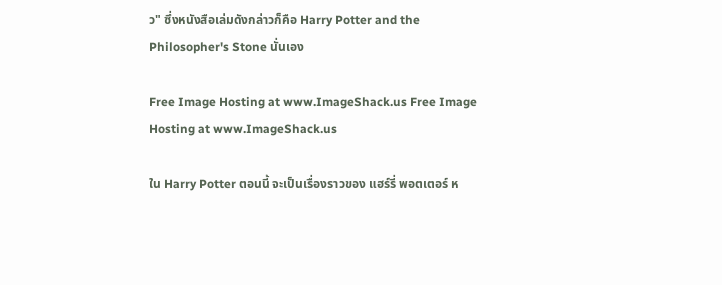ว" ซึ่งหนังสือเล่มดังกล่าวก็คือ Harry Potter and the Philosopher's Stone นั่นเอง

Free Image Hosting at www.ImageShack.us Free Image Hosting at www.ImageShack.us

ใน Harry Potter ตอนนี้ จะเป็นเรื่องราวของ แฮร์รี่ พอตเตอร์ ห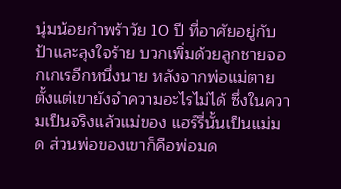นุ่มน้อยกำพร้าวัย 10 ปี ที่อาศัยอยู่กับป้าและลุงใจร้าย บวกเพิ่มด้วยลูกชายจอกเกเรอีกหนึ่งนาย หลังจากพ่อแม่ตายตั้งแต่เขายังจำความอะไรไม่ได้ ซึ่งในความเป็นจริงแล้วแม่ของ แฮร์รี่นั้นเป็นแม่มด ส่วนพ่อของเขาก็คือพ่อมด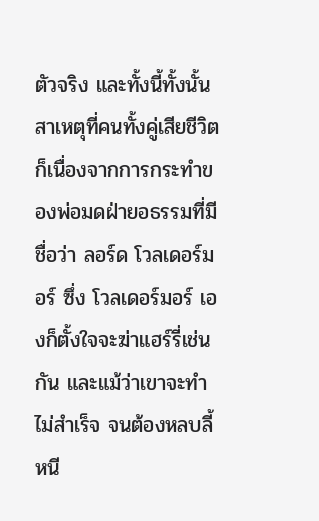ตัวจริง และทั้งนี้ทั้งนั้น สาเหตุที่คนทั้งคู่เสียชีวิตก็เนื่องจากการกระทำของพ่อมดฝ่ายอธรรมที่มีชื่อว่า ลอร์ด โวลเดอร์มอร์ ซึ่ง โวลเดอร์มอร์ เองก็ตั้งใจจะฆ่าแฮร์รี่เช่นกัน และแม้ว่าเขาจะทำไม่สำเร็จ จนต้องหลบลี้หนี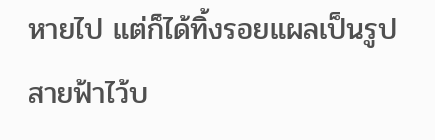หายไป แต่ก็ได้ทิ้งรอยแผลเป็นรูปสายฟ้าไว้บ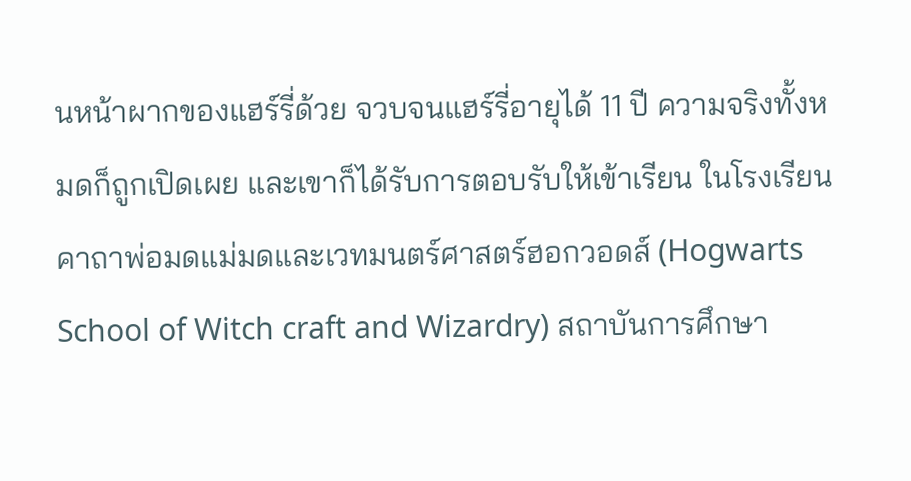นหน้าผากของแฮร์รี่ด้วย จวบจนแฮร์รี่อายุได้ 11 ปี ความจริงทั้งหมดก็ถูกเปิดเผย และเขาก็ได้รับการตอบรับให้เข้าเรียน ในโรงเรียนคาถาพ่อมดแม่มดและเวทมนตร์ศาสตร์ฮอกวอดส์ (Hogwarts School of Witch craft and Wizardry) สถาบันการศึกษา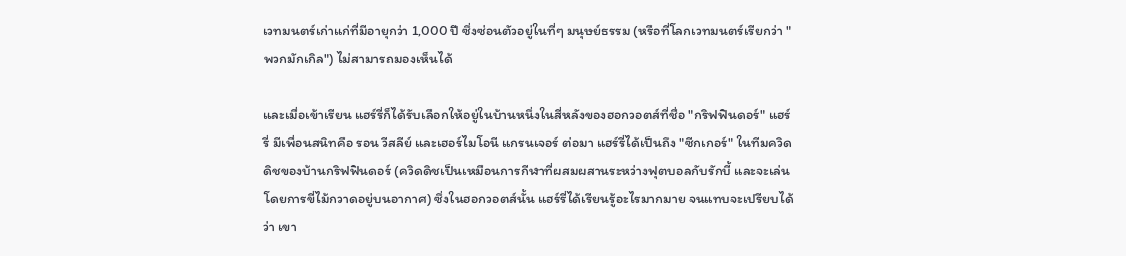เวทมนตร์เก่าแก่ที่มีอายุกว่า 1,000 ปี ซึ่งซ่อนตัวอยู่ในที่ๆ มนุษย์ธรรม (หรือที่โลกเวทมนตร์เรียกว่า "พวกมักเกิล") ไม่สามารถมองเห็นได้

และเมื่อเข้าเรียน แฮร์รี่ก็ได้รับเลือกให้อยู่ในบ้านหนึ่งในสี่หลังของฮอกวอตส์ที่ชื่อ "กริฟฟินดอร์" แฮร์รี่ มีเพื่อนสนิทคือ รอน วีสลีย์ และเฮอร์ไมโอนี แกรนเจอร์ ต่อมา แฮร์รี่ได้เป็นถึง "ซีกเกอร์" ในทีมควิดดิชของบ้านกริฟฟินดอร์ (ควิดดิชเป็นเหมือนการกีฬาที่ผสมผสานระหว่างฟุตบอลกับรักบี้ และจะเล่นโดยการขี่ไม้กวาดอยู่บนอากาศ) ซึ่งในฮอกวอตส์นั้น แฮร์รี่ได้เรียนรู้อะไรมากมาย จนแทบจะเปรียบได้ว่า เขา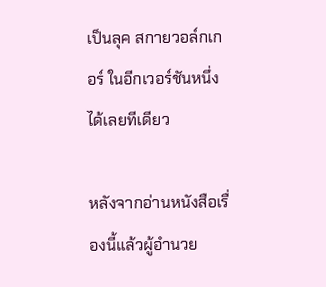เป็นลุค สกายวอล์กเกอร์ ในอีกเวอร์ชันหนึ่งได้เลยทีเดียว

หลังจากอ่านหนังสือเรื่องนี้แล้วผู้อำนวย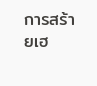การสร้ายเฮ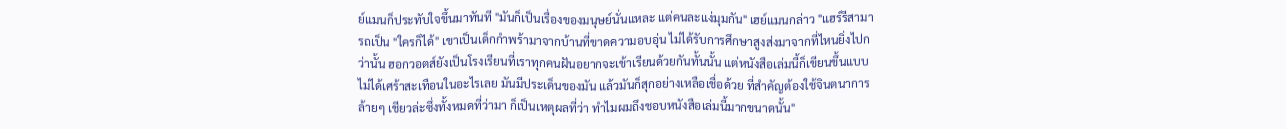ย์แมนก็ประทับใจขึ้นมาทันที "มันก็เป็นเรื่องของมนุษย์นั่นแหละ แต่คนละแง่มุมกัน" เฮย์แมนกล่าว "แฮร์รีสามารถเป็น "ใครก็ได้" เขาเป็นเด็กกำพร้ามาจากบ้านที่ขาดความอบอุ่น ไม่ได้รับการศึกษาสูงส่งมาจากที่ไหนยิ่งไปกว่านั้น ฮอกวอตส์ยังเป็นโรงเรียนที่เราทุกคนฝันอยากจะเข้าเรียนด้วยกันทั้นนั้น แต่หนังสือเล่มนี้ก็เขียนขึ้นแบบไม่ได้เศร้าสะเทือนในอะไรเลย มันมีประเด็นของมัน แล้วมันก็สุกอย่างเหลือเชื่อด้วย ที่สำคัญต้องใช้จินตนาการล้ายๆ เชียวล่ะซึ่งทั้งหมดที่ว่ามา ก็เป็นเหตุผลที่ว่า ทำไมผมถึงชอบหนังสือเล่มนี้มากขนาดนั้น"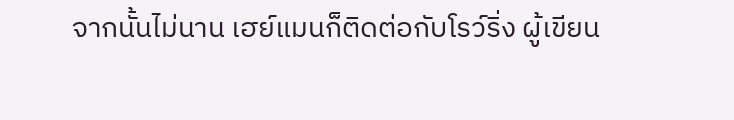จากนั้นไม่นาน เฮย์แมนก็ติดต่อกับโรว์ริ่ง ผู้เขียน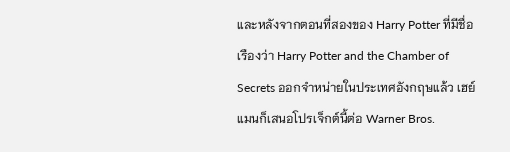และหลังจากตอนที่สองของ Harry Potter ที่มีชื่อเรืองว่า Harry Potter and the Chamber of Secrets ออกจำหน่ายในประเทศอังกฤษแล้ว เฮย์แมนก็เสนอโปรเจ็กต์นี้ต่อ Warner Bros.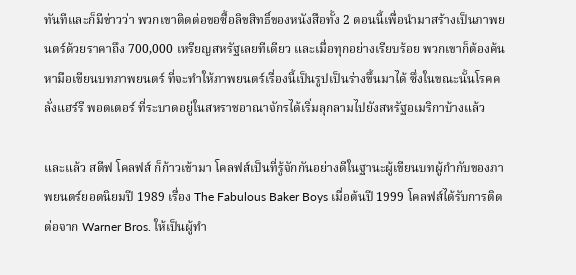ทันทีและก็มีข่าวว่า พวกเขาติดต่อขอซื้อลิขสิทธิ์ของหนังสือทั้ง 2 ตอนนี้เพื่อนำมาสร้างเป็นภาพยนตร์ด้วยราคาถึง 700,000 เหรียญสหรัฐเลยทีเดียว และเมื่อทุกอย่างเรียบร้อย พวกเขาก็ต้องค้นหามือเขียนบทภาพยนตร์ ที่จะทำให้ภาพยนตร์เรื่องนี้เป็นรูปเป็นร่างขึ้นมาได้ ซึ่งในขณะนั้นโรคคลั่งแฮร์รี พอตเตอร์ ที่ระบาดอยู่ในสหราชอาณาจักรได้เริ่มลุกลามไปยังสหรัฐอเมริกาบ้างแล้ว

และแล้ว สตีฟ โคลฟส์ ก็ก้าวเข้ามา โคลฟส์เป็นที่รู้จักกันอย่างดีในฐานะผู้เขียนบทผู้กำกับของภาพยนตร์ยอดนิยมปี 1989 เรื่อง The Fabulous Baker Boys เมื่อต้นปี 1999 โคลฟส์ได้รับการติดต่อจาก Warner Bros. ให้เป็นผู้ทำ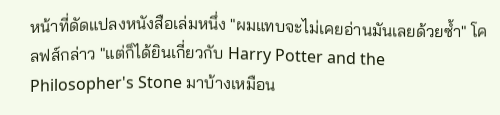หน้าที่ดัดแปลงหนังสือเล่มหนึ่ง "ผมแทบจะไม่เคยอ่านมันเลยด้วยซ้ำ" โคลฟส์กล่าว "แต่ก็ได้ยินเกี่ยวกับ Harry Potter and the Philosopher's Stone มาบ้างเหมือน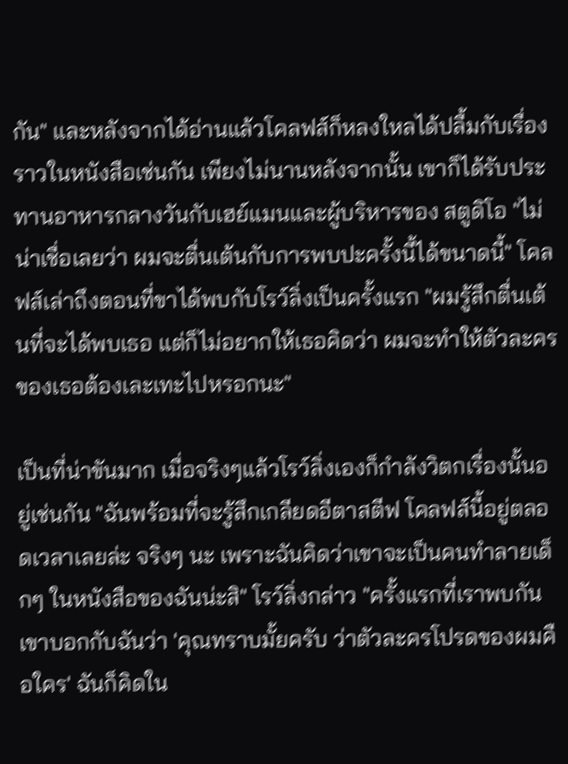กัน" และหลังจากได้อ่านแล้วโคลฟส์ก็หลงใหลได้ปลื้มกับเรื่องราวในหนังสือเช่นกัน เพียงไม่นานหลังจากนั้น เขาก็ได้รับประทานอาหารกลางวันกับเฮย์แมนและผู้บริหารของ สตูดิโอ "ไม่น่าเชื่อเลยว่า ผมจะตื่นเต้นกับการพบปะครั้งนี้ได้ขนาดนี้" โคลฟส์เล่าถึงตอนที่ขาได้พบกับโรว์ลิ่งเป็นครั้งแรก "ผมรู้สึกตื่นเต้นที่จะได้พบเธอ แต่ก็ไม่อยากให้เธอคิดว่า ผมจะทำให้ตัวละครของเธอต้องเละเทะไปหรอกนะ"

เป็นที่น่าขันมาก เมื่อจริงๆแล้วโรว์ลิ่งเองก็กำลังวิตกเรื่องนั้นอยู่เช่นกัน "ฉันพร้อมที่จะรู้สึกเกลียดอีตาสตีฟ โคลฟส์นี้อยู่ตลอดเวลาเลยล่ะ จริงๆ นะ เพราะฉันคิดว่าเขาจะเป็นคนทำลายเด็กๆ ในหนังสือของฉันน่ะสิ" โรว์ลิ่งกล่าว "ครั้งแรกที่เราพบกัน เขาบอกกับฉันว่า 'คุณทราบมั้ยครับ ว่าตัวละครโปรดของผมคือใคร' ฉันก็คิดใน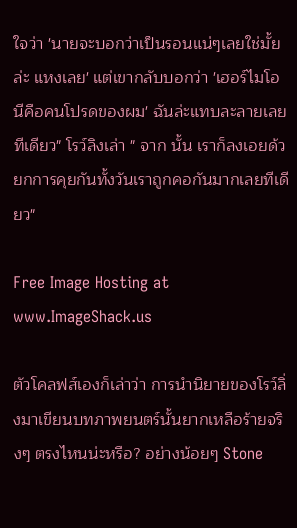ใจว่า 'นายจะบอกว่าเป็นรอนแน่ๆเลยใช่มั้ยล่ะ แหงเลย' แต่เขากลับบอกว่า 'เฮอร์ไมโอนีคือคนโปรดของผม' ฉันล่ะแทบละลายเลยทีเดียว" โรว์ลิงเล่า " จาก นั้น เราก็ลงเอยด้วยกการคุยกันทั้งวันเราถูกคอกันมากเลยทีเดียว"

Free Image Hosting at www.ImageShack.us

ตัวโคลฟส์เองก็เล่าว่า การนำนิยายของโรว์ลิ่งมาเขียนบทภาพยนตร์นั้นยากเหลือร้ายจริงๆ ตรงไหนน่ะหรือ? อย่างน้อยๆ Stone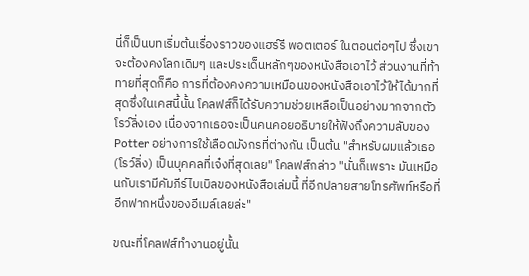นี่ก็เป็นบทเริ่มต้นเรื่องราวของแฮร์รี พอตเตอร์ ในตอนต่อๆไป ซึ่งเขาจะต้องคงโลกเดิมๆ และประเด็นหลักๆของหนังสือเอาไว้ ส่วนงานที่ท้าทายที่สุดก็คือ การที่ต้องคงความเหมือนของหนังสือเอาไว้ให้ได้มากที่สุดซึ่งในเคสนี้นั้น โคลฟส์ก็ได้รับความช่วยเหลือเป็นอย่างมากจากตัวโรว์ลิ่งเอง เนื่องจากเธอจะเป็นคนคอยอธิบายให้ฟังถึงความลับของ Potter อย่างการใช้เลือดมังกรที่ต่างกัน เป็นต้น "สำหรับผมแล้วเธอ (โรว์ลิ่ง) เป็นบุคคลที่เจ๋งที่สุดเลย" โคลฟส์กล่าว "นั่นก็เพราะ มันเหมือนกับเรามีคัมภีร์ไบเบิลของหนังสือเล่มนี้ ที่อีกปลายสายโทรศัพท์หรือที่อีกฟากหนึ่งของอีเมล์เลยล่ะ"

ขณะที่โคลฟส์ทำงานอยู่นั้น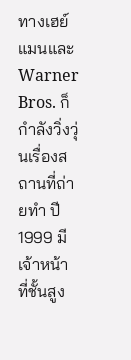ทางเฮย์แมนและ Warner Bros. ก็กำลังวิ่งวุ่นเรื่องสถานที่ถ่ายทำ ปี 1999 มีเจ้าหน้าที่ชั้นสูง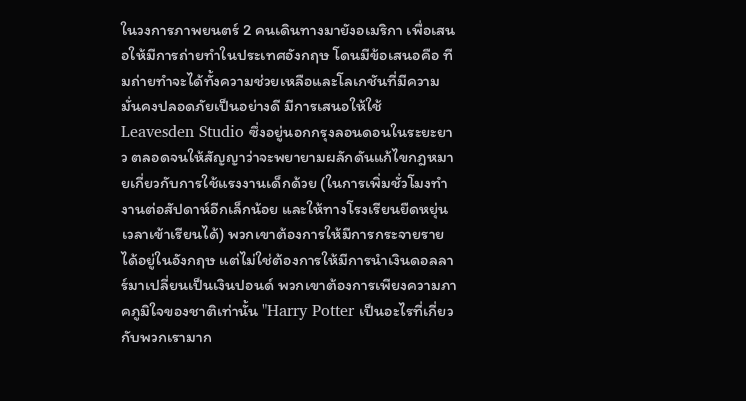ในวงการภาพยนตร์ 2 คนเดินทางมายังอเมริกา เพื่อเสนอให้มีการถ่ายทำในประเทศอังกฤษ โดนมีข้อเสนอคือ ทีมถ่ายทำจะได้ทั้งความช่วยเหลือและโลเกชันที่มีความมั่นคงปลอดภัยเป็นอย่างดี มีการเสนอให้ใช้ Leavesden Studio ซึ่งอยู่นอกกรุงลอนดอนในระยะยาว ตลอดจนให้สัญญาว่าจะพยายามผลักดันแก้ไขกฎหมายเกี่ยวกับการใช้แรงงานเด็กด้วย (ในการเพิ่มชั่วโมงทำงานต่อสัปดาห์อีกเล็กน้อย และให้ทางโรงเรียนยืดหยุ่นเวลาเข้าเรียนได้) พวกเขาต้องการให้มีการกระจายรายได้อยู่ในอังกฤษ แต่ไม่ใช่ต้องการให้มีการนำเงินดอลลาร์มาเปลี่ยนเป็นเงินปอนด์ พวกเขาต้องการเพียงความภาคภูมิใจของชาติเท่านั้น "Harry Potter เป็นอะไรที่เกี่ยวกับพวกเรามาก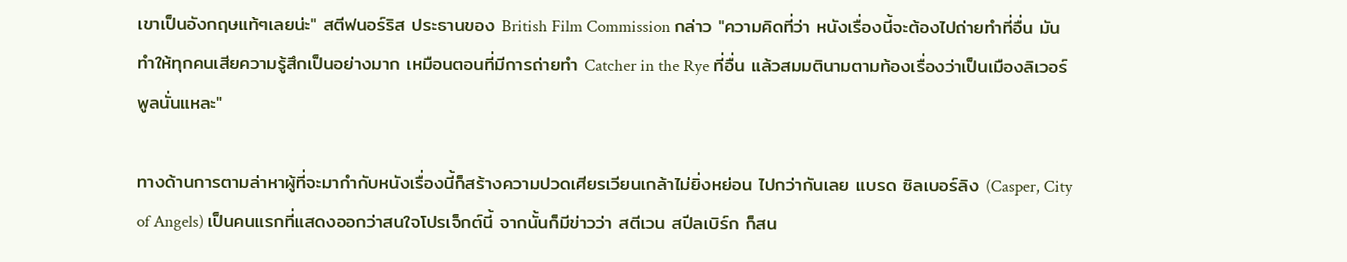เขาเป็นอังกฤษแท้ๆเลยน่ะ" สตีฟนอร์ริส ประธานของ British Film Commission กล่าว "ความคิดที่ว่า หนังเรื่องนี้จะต้องไปถ่ายทำที่อื่น มันทำให้ทุกคนเสียความรู้สึกเป็นอย่างมาก เหมือนตอนที่มีการถ่ายทำ Catcher in the Rye ที่อื่น แล้วสมมตินามตามท้องเรื่องว่าเป็นเมืองลิเวอร์พูลนั่นแหละ"

ทางด้านการตามล่าหาผู้ที่จะมากำกับหนังเรื่องนี้ก็สร้างความปวดเศียรเวียนเกล้าไม่ยิ่งหย่อน ไปกว่ากันเลย แบรด ซิลเบอร์ลิง (Casper, City of Angels) เป็นคนแรกที่แสดงออกว่าสนใจโปรเจ็กต์นี้ จากนั้นก็มีข่าวว่า สตีเวน สปีลเบิร์ก ก็สน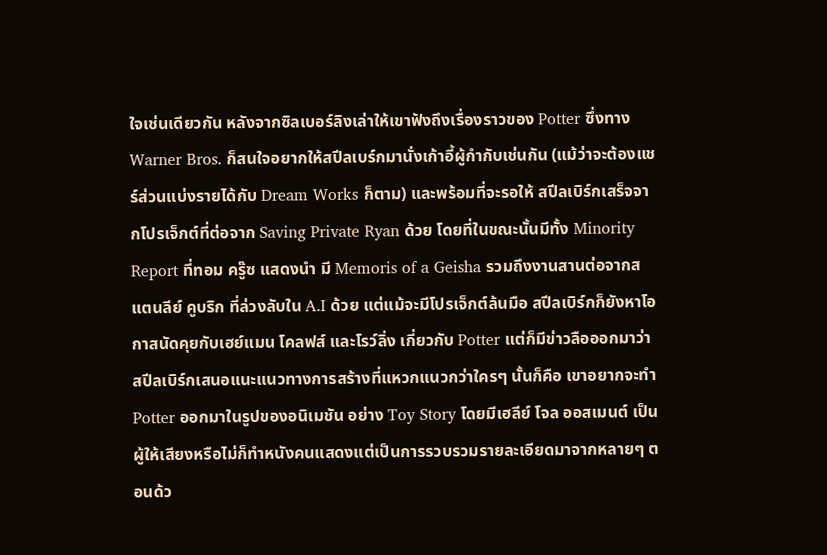ใจเช่นเดียวกัน หลังจากซิลเบอร์ลิงเล่าให้เขาฟังถึงเรื่องราวของ Potter ซึ่งทาง Warner Bros. ก็สนใจอยากให้สปีลเบร์กมานั่งเก้าอี้ผู้กำกับเช่นกัน (แม้ว่าจะต้องแชร์ส่วนแบ่งรายได้กับ Dream Works ก็ตาม) และพร้อมที่จะรอให้ สปีลเบิร์กเสร็จจากโปรเจ็กต์ที่ต่อจาก Saving Private Ryan ด้วย โดยที่ในขณะนั้นมีทั้ง Minority Report ที่ทอม ครู๊ซ แสดงนำ มี Memoris of a Geisha รวมถึงงานสานต่อจากสแตนลีย์ คูบริก ที่ล่วงลับใน A.I ด้วย แต่แม้จะมีโปรเจ็กต์ล้นมือ สปีลเบิร์กก็ยังหาโอกาสนัดคุยกับเฮย์แมน โคลฟส์ และโรว์ลิ่ง เกี่ยวกับ Potter แต่ก็มีข่าวลือออกมาว่า สปีลเบิร์กเสนอแนะแนวทางการสร้างที่แหวกแนวกว่าใครๆ นั้นก็คือ เขาอยากจะทำ Potter ออกมาในรูปของอนิเมชัน อย่าง Toy Story โดยมีเฮลีย์ โจล ออสเมนต์ เป็นผู้ให้เสียงหรือไม่ก็ทำหนังคนแสดงแต่เป็นการรวบรวมรายละเอียดมาจากหลายๆ ตอนด้ว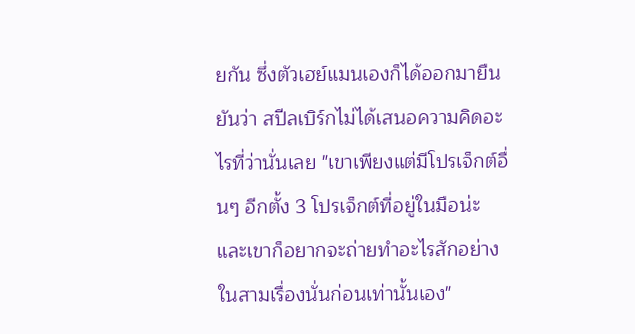ยกัน ซึ่งตัวเฮย์แมนเองก็ได้ออกมายืนยันว่า สปีลเบิร์กไม่ได้เสนอความคิดอะไรที่ว่านั่นเลย "เขาเพียงแต่มีโปรเจ็กต์อื่นๆ อีกตั้ง 3 โปรเจ็กต์ที่อยู่ในมือน่ะ และเขาก็อยากจะถ่ายทำอะไรสักอย่างในสามเรื่องนั่นก่อนเท่านั้นเอง"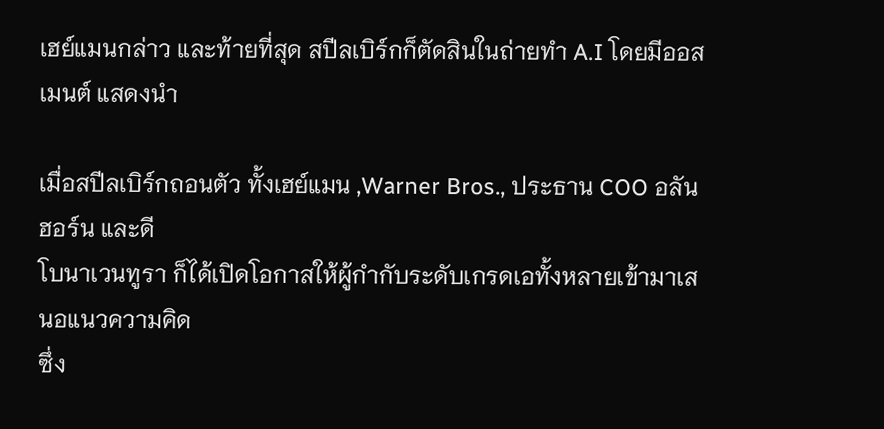เฮย์แมนกล่าว และท้ายที่สุด สปีลเบิร์กก็ตัดสินในถ่ายทำ A.I โดยมีออสเมนต์ แสดงนำ

เมื่อสปีลเบิร์กถอนตัว ทั้งเฮย์แมน ,Warner Bros., ประธาน COO อลัน ฮอร์น และดี
โบนาเวนทูรา ก็ได้เปิดโอกาสให้ผู้กำกับระดับเกรดเอทั้งหลายเข้ามาเสนอแนวความคิด
ซึ่ง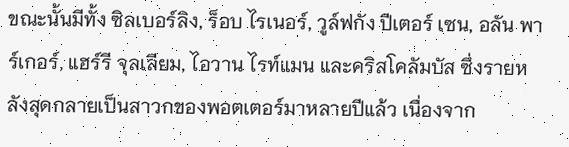ขณะนั้นมีทั้ง ซิลเบอร์ลิง, ร็อบ ไรเนอร์, วูล์ฟกัง ปีเตอร์ เซน, อลัน พาร์เกอร์, แฮร์รี จุลเลียม, ไอวาน ไรท์แมน และคริสโคลัมบัส ซึ่งรายหลังสุดกลายเป็นสาวกของพอตเตอร์มาหลายปีแล้ว เนื่องจาก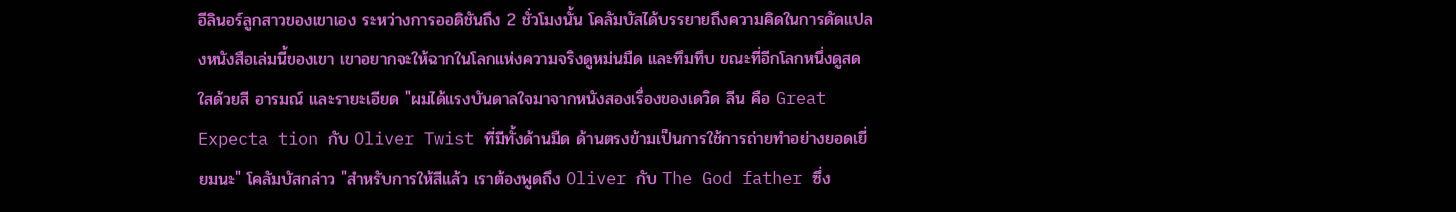อีลินอร์ลูกสาวของเขาเอง ระหว่างการออดิชันถึง 2 ชั่วโมงนั้น โคลัมบัสได้บรรยายถึงความคิดในการดัดแปลงหนังสือเล่มนี้ของเขา เขาอยากจะให้ฉากในโลกแห่งความจริงดูหม่นมืด และทึมทึบ ขณะที่อีกโลกหนึ่งดูสดใสด้วยสี อารมณ์ และรายะเอียด "ผมได้แรงบันดาลใจมาจากหนังสองเรื่องของเดวิด ลีน คือ Great Expecta tion กับ Oliver Twist ที่มีทั้งด้านมืด ด้านตรงข้ามเป็นการใช้การถ่ายทำอย่างยอดเยี่ยมนะ" โคลัมบัสกล่าว "สำหรับการให้สีแล้ว เราต้องพูดถึง Oliver กับ The God father ซึ่ง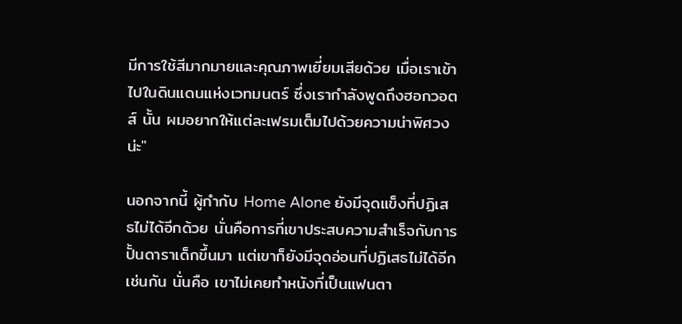มีการใช้สีมากมายและคุณภาพเยี่ยมเสียด้วย เมื่อเราเข้าไปในดินแดนแห่งเวทมนตร์ ซึ่งเรากำลังพูดถึงฮอกวอตส์ นั้น ผมอยากให้แต่ละเฟรมเต็มไปด้วยความน่าพิศวงน่ะ"

นอกจากนี้ ผู้กำกับ Home Alone ยังมีจุดแข็งที่ปฏิเสธไม่ได้อีกด้วย นั่นคือการที่เขาประสบความสำเร็จกับการปั้นดาราเด็กขึ้นมา แต่เขาก็ยังมีจุดอ่อนที่ปฏิเสธไม่ได้อีกเช่นกัน นั่นคือ เขาไม่เคยทำหนังที่เป็นแฟนตา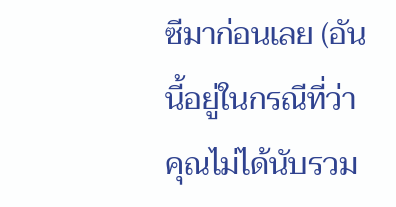ซีมาก่อนเลย (อันนี้อยู่ในกรณีที่ว่า คุณไม่ได้นับรวม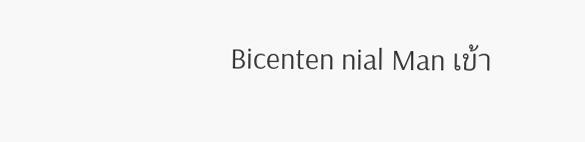Bicenten nial Man เข้า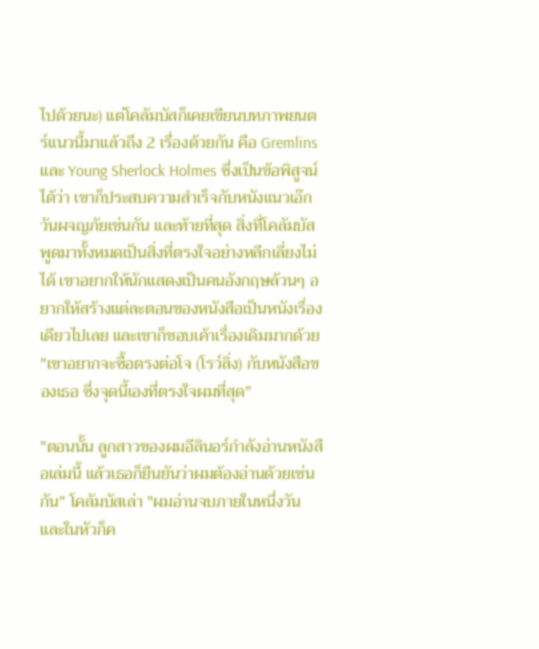ไปด้วยนะ) แต่โคลัมบัสก็เคยเขียนบทภาพยนตร์แนวนี้มาแล้วถึง 2 เรื่องด้วยกัน คือ Gremlins และ Young Sherlock Holmes ซึ่งเป็นข้อพิสูจน์ได้ว่า เขาก็ประสบความสำเร็จกับหนังแนวเอ๊กวันผจญภัยเช่นกัน และท้ายที่สุด สิ่งที่โคลัมบัสพูดมาทั้งหมดเป็นสิ่งที่ตรงใจอย่างหลีกเลี่ยงไม่ได้ เขาอยากให้นักแสดงเป็นคนอังกฤษล้วนๆ อยากให้สร้างแต่ละตอนของหนังสือเป็นหนังเรื่องเดียวไปเลย และเขาก็ชอบเค้าเรื่องเดิมมากด้วย "เขาอยากจะซื้อตรงต่อโจ (โรว์ลิ่ง) กับหนังสือของเธอ ซึ่งจุดนี้เองที่ตรงใจผมที่สุด"

"ตอนนั้น ลูกสาวของผมอีลินอร์กำลังอ่านหนังสือเล่มนี้ แล้วเธอก็ยืนยันว่าผมต้องอ่านด้วยเช่นกัน" โคลัมบัสเล่า "ผมอ่านจบภายในหนึ่งวัน และในหัวก็ค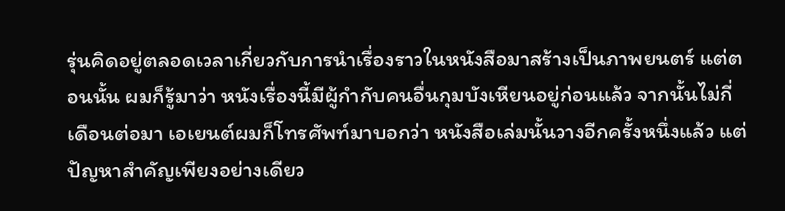รุ่นคิดอยู่ตลอดเวลาเกี่ยวกับการนำเรื่องราวในหนังสือมาสร้างเป็นภาพยนตร์ แต่ตอนนั้น ผมก็รู้มาว่า หนังเรื่องนี้มีผู้กำกับคนอื่นกุมบังเหียนอยู่ก่อนแล้ว จากนั้นไม่กี่เดือนต่อมา เอเยนต์ผมก็โทรศัพท์มาบอกว่า หนังสือเล่มนั้นวางอีกครั้งหนึ่งแล้ว แต่ปัญหาสำคัญเพียงอย่างเดียว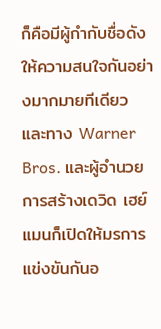ก็คือมีผู้กำกับชื่อดังให้ความสนใจกันอย่างมากมายทีเดียว และทาง Warner Bros. และผู้อำนวยการสร้างเดวิด เฮย์แมนก็เปิดให้มรการแข่งขันกันอ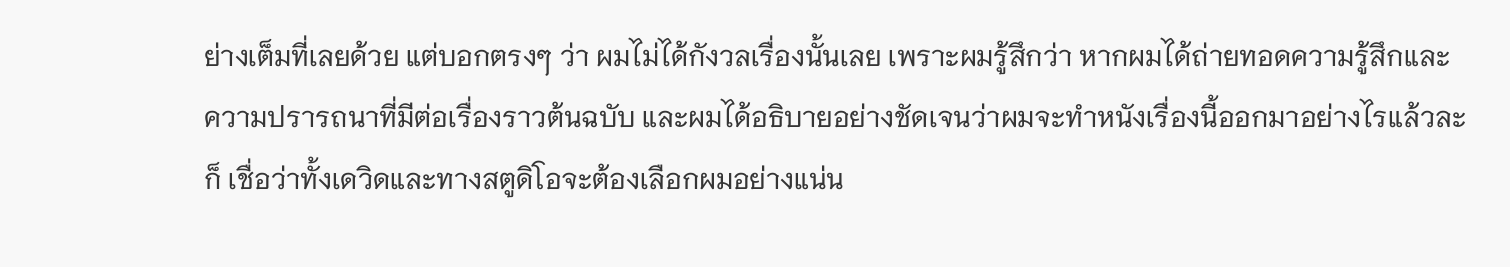ย่างเต็มที่เลยด้วย แต่บอกตรงๆ ว่า ผมไม่ได้กังวลเรื่องนั้นเลย เพราะผมรู้สึกว่า หากผมได้ถ่ายทอดความรู้สึกและความปรารถนาที่มีต่อเรื่องราวต้นฉบับ และผมได้อธิบายอย่างชัดเจนว่าผมจะทำหนังเรื่องนี้ออกมาอย่างไรแล้วละก็ เชื่อว่าทั้งเดวิดและทางสตูดิโอจะต้องเลือกผมอย่างแน่น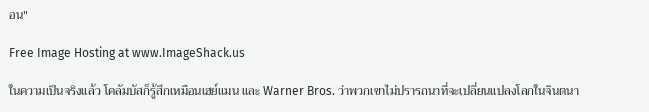อน"

Free Image Hosting at www.ImageShack.us

ในความเป็นจริงแล้ว โคลัมบัสก็รู้สึกเหมือนเฮย์แมน และ Warner Bros. ว่าพวกเขาไม่ปรารถนาที่จะเปลี่ยนแปลงโลกในจินตนา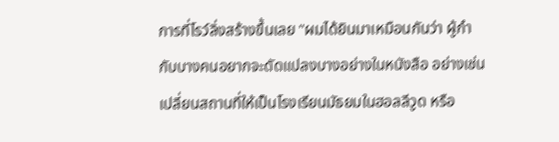การที่โรว์ลิ่งสร้างขึ้นเลย "ผมได้ยินมาเหมือนกันว่า ผู้กำกับบางคนอยากจะดัดแปลงบางอย่างในหนังสือ อย่างเช่นเปลี่ยนสถานที่ให้เป็นโรงเรียนมัธยมในฮอลลีวูด หรือ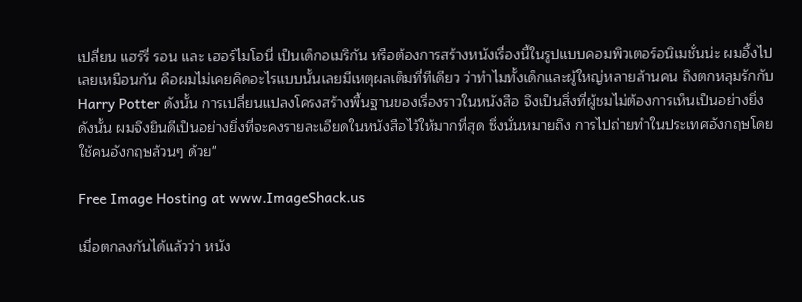เปลี่ยน แฮร์รี่ รอน และ เฮอร์ไมโอนี่ เป็นเด็กอเมริกัน หรือต้องการสร้างหนังเรื่องนี้ในรูปแบบคอมพิวเตอร์อนิเมชั่นน่ะ ผมอึ้งไปเลยเหมือนกัน คือผมไม่เคยคิดอะไรแบบนั้นเลยมีเหตุผลเต็มที่ทีเดียว ว่าทำไมทั้งเด็กและผู้ใหญ่หลายล้านคน ถึงตกหลุมรักกับ Harry Potter ดังนั้น การเปลี่ยนแปลงโครงสร้างพื้นฐานของเรื่องราวในหนังสือ จึงเป็นสิ่งที่ผู้ชมไม่ต้องการเห็นเป็นอย่างยิ่งดังนั้น ผมจึงยินดีเป็นอย่างยิ่งที่จะคงรายละเอียดในหนังสือไว้ให้มากที่สุด ซึ่งนั่นหมายถึง การไปถ่ายทำในประเทศอังกฤษโดยใช้คนอังกฤษล้วนๆ ด้วย"

Free Image Hosting at www.ImageShack.us

เมื่อตกลงกันได้แล้วว่า หนัง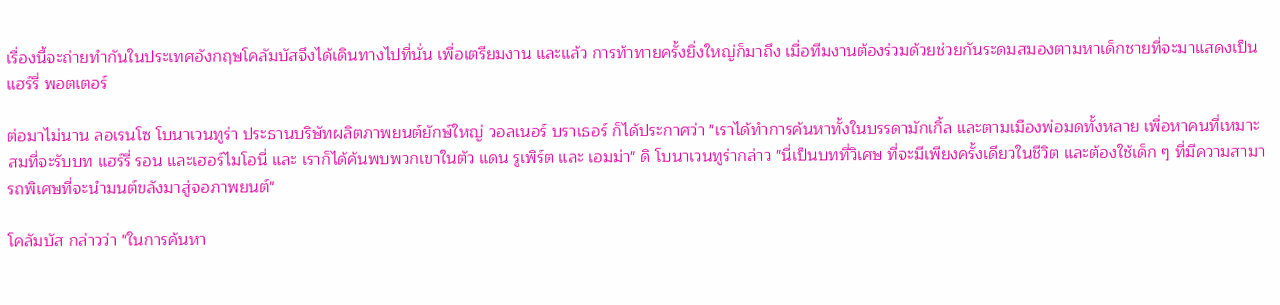เรื่องนี้จะถ่ายทำกันในประเทศอังกฤษโคลัมบัสจึงได้เดินทางไปที่นั่น เพื่อเตรียมงาน และแล้ว การท้าทายครั้งยิ่งใหญ่ก็มาถึง เมื่อทีมงานต้องร่วมด้วยช่วยกันระดมสมองตามหาเด็กชายที่จะมาแสดงเป็น แฮร์รี่ พอตเตอร์

ต่อมาไม่นาน ลอเรนโซ โบนาเวนทูร่า ประธานบริษัทผลิตภาพยนต์ยักษ์ใหญ่ วอลเนอร์ บราเธอร์ ก็ได้ประกาศว่า "เราได้ทำการค้นหาทั้งในบรรดามักเกิ้ล และตามเมืองพ่อมดทั้งหลาย เพื่อหาคนที่เหมาะสมที่จะรับบท แฮร์รี่ รอน และเฮอร์ไมโอนี่ และ เราก็ได้ค้นพบพวกเขาในตัว แดน รูเพิร์ต และ เอมม่า" ดิ โบนาเวนทูร่ากล่าว "นี่เป็นบทที่วิเศษ ที่จะมีเพียงครั้งเดียวในชีวิต และต้องใช้เด็ก ๆ ที่มีความสามารถพิเศษที่จะนำมนต์ขลังมาสู่จอภาพยนต์"

โคลัมบัส กล่าวว่า "ในการค้นหา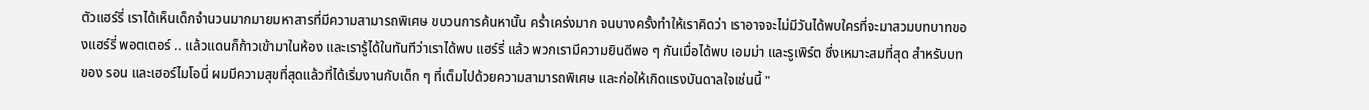ตัวแฮร์รี่ เราได้เห็นเด็กจำนวนมากมายมหาสารที่มีความสามารถพิเศษ ขบวนการค้นหานั้น คร่ำเคร่งมาก จนบางครั้งทำให้เราคิดว่า เราอาจจะไม่มีวันได้พบใครที่จะมาสวมบทบาทของแฮร์รี่ พอตเตอร์ .. แล้วแดนก็ก้าวเข้ามาในห้อง และเรารู้ได้ในทันทีว่าเราได้พบ แฮร์รี่ แล้ว พวกเรามีความยินดีพอ ๆ กันเมื่อได้พบ เอมม่า และรูเพิร์ต ซึ่งเหมาะสมที่สุด สำหรับบทของ รอน และเฮอร์ไมโอนี่ ผมมีความสุขที่สุดแล้วที่ได้เริ่มงานกับเด็ก ๆ ที่เต็มไปด้วยความสามารถพิเศษ และก่อให้เกิดแรงบันดาลใจเช่นนี้ "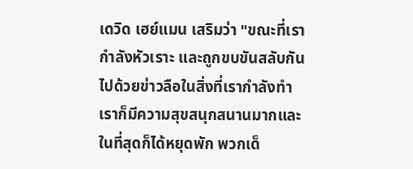เดวิด เฮย์แมน เสริมว่า "ขณะที่เรากำลังหัวเราะ และถูกขบขันสลับกันไปด้วยข่าวลือในสิ่งที่เรากำลังทำ เราก็มีความสุขสนุกสนานมากและในที่สุดก็ได้หยุดพัก พวกเด็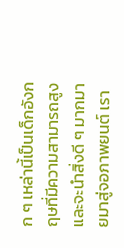ก ๆ เหล่านี้เป็นเด็กอังกฤษที่มีความสามารถสูง และจะนำสิ่งดี ๆ มากมายมาสู่จอภาพยนต์ เรา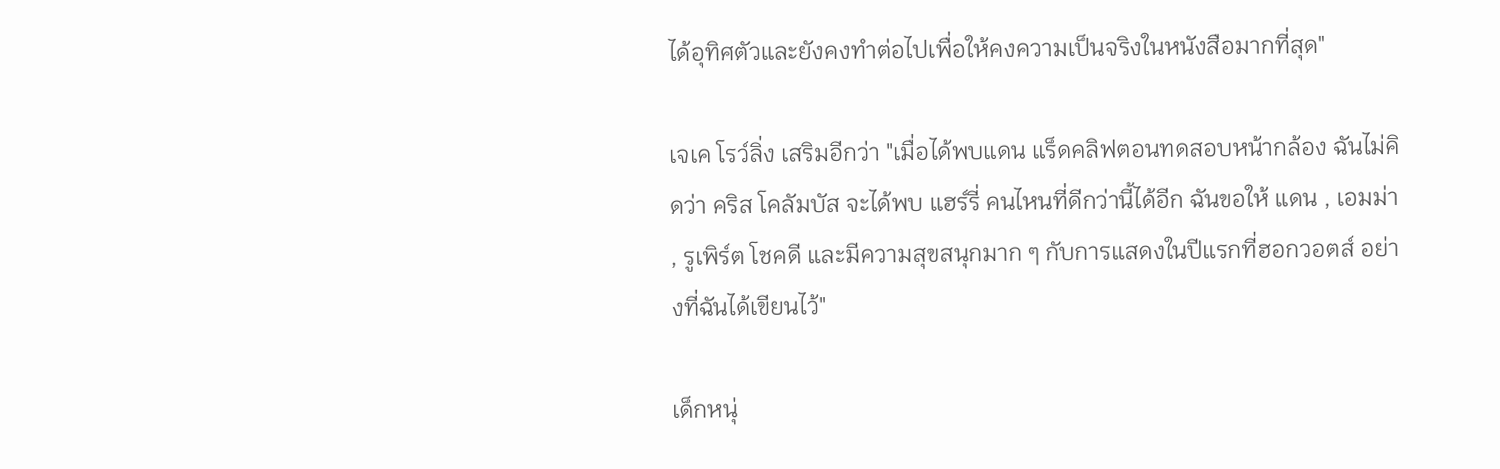ได้อุทิศตัวและยังคงทำต่อไปเพื่อให้คงความเป็นจริงในหนังสือมากที่สุด"

เจเค โรว์ลิ่ง เสริมอีกว่า "เมื่อได้พบแดน แร็ดคลิฟตอนทดสอบหน้ากล้อง ฉันไม่คิดว่า คริส โคลัมบัส จะได้พบ แฮร์รี่ คนไหนที่ดีกว่านี้ได้อีก ฉันขอให้ แดน , เอมม่า , รูเพิร์ต โชคดี และมีความสุขสนุกมาก ๆ กับการแสดงในปีแรกที่ฮอกวอตส์ อย่างที่ฉันได้เขียนไว้"

เด็กหนุ่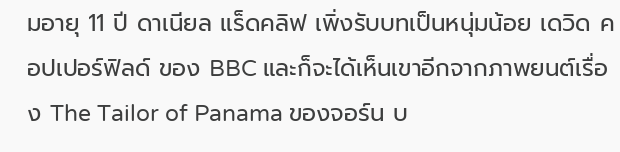มอายุ 11 ปี ดาเนียล แร็ดคลิฟ เพิ่งรับบทเป็นหนุ่มน้อย เดวิด คอปเปอร์ฟิลด์ ของ BBC และก็จะได้เห็นเขาอีกจากภาพยนต์เรื่อง The Tailor of Panama ของจอร์น บ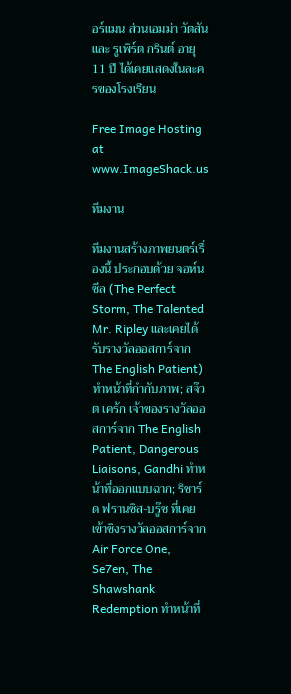อร์แมน ส่วนเอมม่า วัตสัน และ รูเพิร์ต กรินต์ อายุ 11 ปี ได้เคยแสดงในละครของโรงเรียน

Free Image Hosting at www.ImageShack.us

ทีมงาน

ทีมงานสร้างภาพยนตร์เรื่องนี้ ประกอบด้วย จอห์น ซีล (The Perfect Storm, The Talented Mr. Ripley และเคยได้รับรางวัลออสการ์จาก The English Patient) ทำหน้าที่กำกับภาพ; สจ๊วต เคร้ก เจ้าของรางวัลออสการ์จาก The English Patient, Dangerous Liaisons, Gandhi ทำหน้าที่ออกแบบฉาก; ริชาร์ด ฟรานซิส-บรู๊ซ ที่เคยเข้าชิงรางวัลออสการ์จาก Air Force One, Se7en, The Shawshank Redemption ทำหน้าที่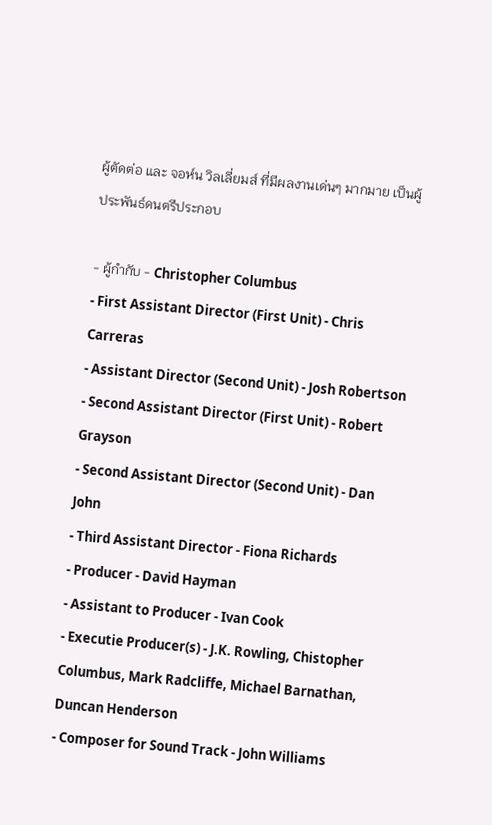ผู้ตัดต่อ และ จอห์น วิลเลี่ยมส์ ที่มีผลงานเด่นๆ มากมาย เป็นผู้ประพันธ์ดนตรีประกอบ

- ผู้กำกับ - Christopher Columbus
- First Assistant Director (First Unit) - Chris Carreras
- Assistant Director (Second Unit) - Josh Robertson
- Second Assistant Director (First Unit) - Robert Grayson
- Second Assistant Director (Second Unit) - Dan John
- Third Assistant Director - Fiona Richards
- Producer - David Hayman
- Assistant to Producer - Ivan Cook
- Executie Producer(s) - J.K. Rowling, Chistopher Columbus, Mark Radcliffe, Michael Barnathan, Duncan Henderson
- Composer for Sound Track - John Williams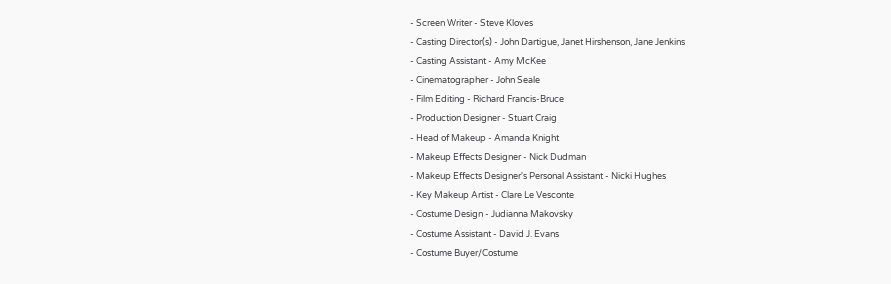- Screen Writer - Steve Kloves
- Casting Director(s) - John Dartigue, Janet Hirshenson, Jane Jenkins
- Casting Assistant - Amy McKee
- Cinematographer - John Seale
- Film Editing - Richard Francis-Bruce
- Production Designer - Stuart Craig
- Head of Makeup - Amanda Knight
- Makeup Effects Designer - Nick Dudman
- Makeup Effects Designer's Personal Assistant - Nicki Hughes
- Key Makeup Artist - Clare Le Vesconte
- Costume Design - Judianna Makovsky
- Costume Assistant - David J. Evans
- Costume Buyer/Costume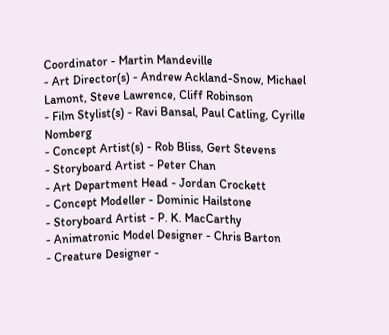Coordinator - Martin Mandeville
- Art Director(s) - Andrew Ackland-Snow, Michael Lamont, Steve Lawrence, Cliff Robinson
- Film Stylist(s) - Ravi Bansal, Paul Catling, Cyrille Nomberg
- Concept Artist(s) - Rob Bliss, Gert Stevens
- Storyboard Artist - Peter Chan
- Art Department Head - Jordan Crockett
- Concept Modeller - Dominic Hailstone
- Storyboard Artist - P. K. MacCarthy
- Animatronic Model Designer - Chris Barton
- Creature Designer -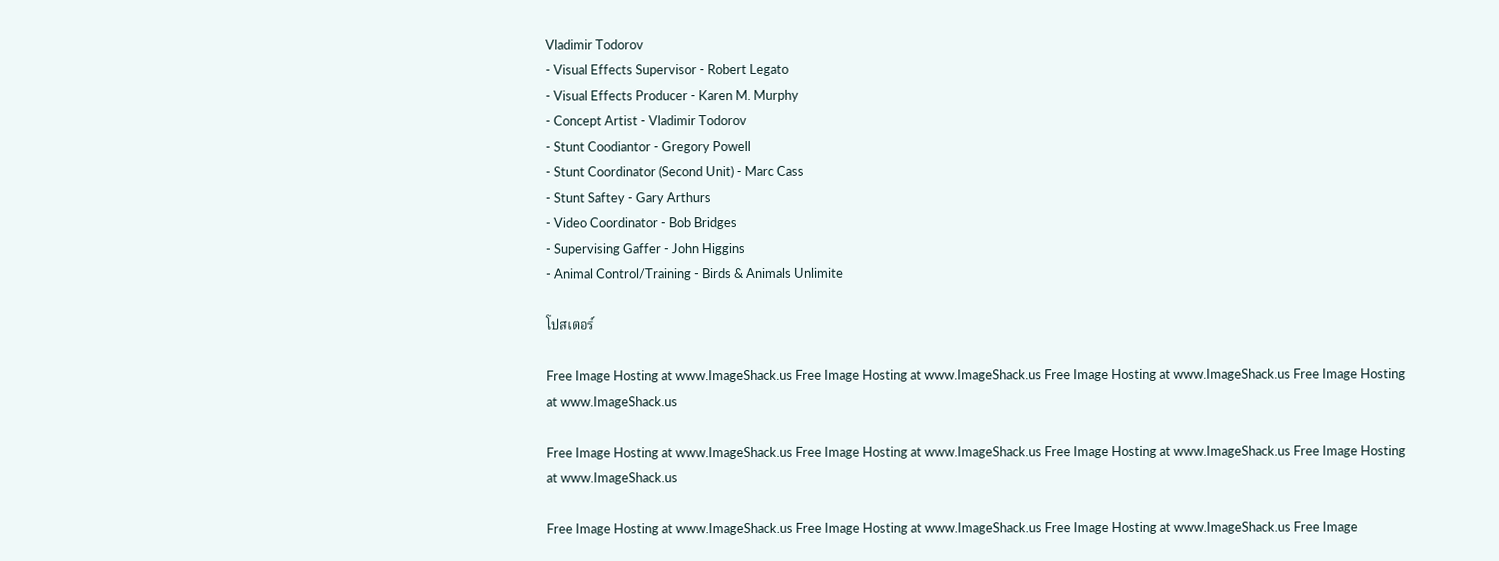Vladimir Todorov
- Visual Effects Supervisor - Robert Legato
- Visual Effects Producer - Karen M. Murphy
- Concept Artist - Vladimir Todorov
- Stunt Coodiantor - Gregory Powell
- Stunt Coordinator (Second Unit) - Marc Cass
- Stunt Saftey - Gary Arthurs
- Video Coordinator - Bob Bridges
- Supervising Gaffer - John Higgins
- Animal Control/Training - Birds & Animals Unlimite

โปสเตอร์

Free Image Hosting at www.ImageShack.us Free Image Hosting at www.ImageShack.us Free Image Hosting at www.ImageShack.us Free Image Hosting at www.ImageShack.us

Free Image Hosting at www.ImageShack.us Free Image Hosting at www.ImageShack.us Free Image Hosting at www.ImageShack.us Free Image Hosting at www.ImageShack.us

Free Image Hosting at www.ImageShack.us Free Image Hosting at www.ImageShack.us Free Image Hosting at www.ImageShack.us Free Image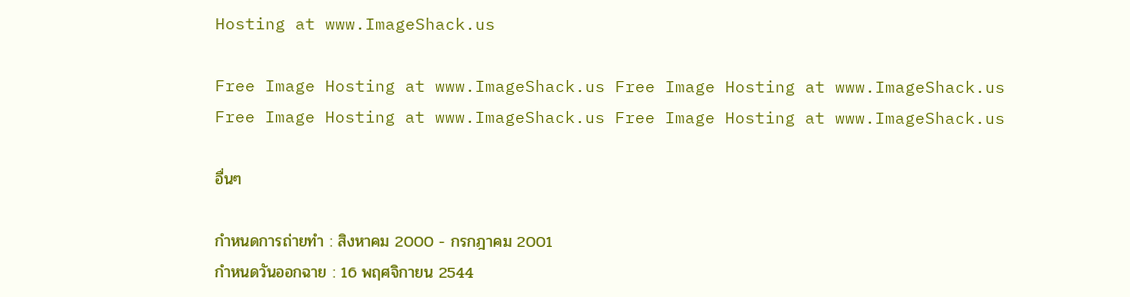Hosting at www.ImageShack.us

Free Image Hosting at www.ImageShack.us Free Image Hosting at www.ImageShack.us Free Image Hosting at www.ImageShack.us Free Image Hosting at www.ImageShack.us

อื่นๆ

กำหนดการถ่ายทำ : สิงหาคม 2000 - กรกฎาคม 2001
กำหนดวันออกฉาย : 16 พฤศจิกายน 2544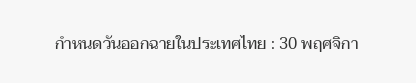กำหนดวันออกฉายในประเทศไทย : 30 พฤศจิกา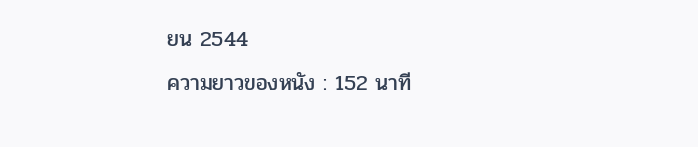ยน 2544
ความยาวของหนัง : 152 นาที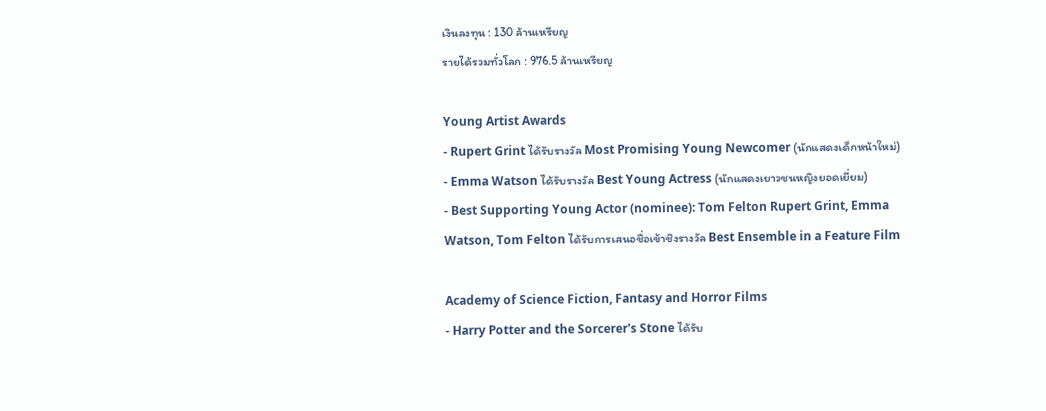เงินลงทุน : 130 ล้านเหรียญ
รายได้รวมทั่วโลก : 976.5 ล้านเหรียญ

Young Artist Awards
- Rupert Grint ได้รับรางวัล Most Promising Young Newcomer (นักแสดงเด็กหน้าใหม่)
- Emma Watson ได้รับรางวัล Best Young Actress (นักแสดงเยาวชนหญิงยอดเยี่ยม)
- Best Supporting Young Actor (nominee): Tom Felton Rupert Grint, Emma Watson, Tom Felton ได้รับการเสนอชื่อเข้าชิงรางวัล Best Ensemble in a Feature Film

Academy of Science Fiction, Fantasy and Horror Films
- Harry Potter and the Sorcerer's Stone ได้รับ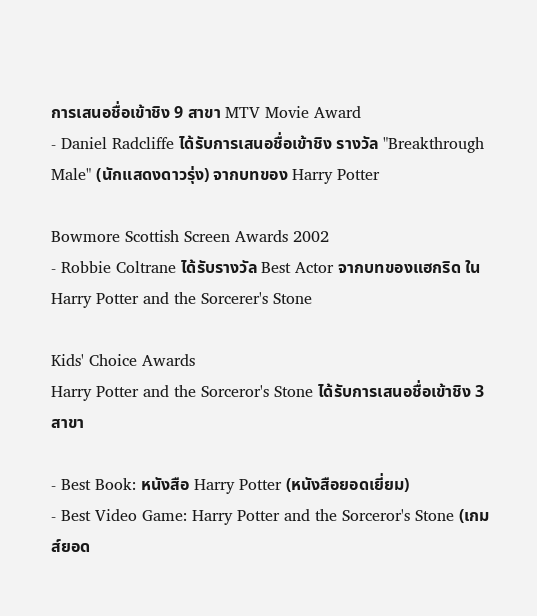การเสนอชื่อเข้าชิง 9 สาขา MTV Movie Award
- Daniel Radcliffe ได้รับการเสนอชื่อเข้าชิง รางวัล "Breakthrough Male" (นักแสดงดาวรุ่ง) จากบทของ Harry Potter

Bowmore Scottish Screen Awards 2002
- Robbie Coltrane ได้รับรางวัล Best Actor จากบทของแฮกริด ใน Harry Potter and the Sorcerer's Stone

Kids' Choice Awards
Harry Potter and the Sorceror's Stone ได้รับการเสนอชื่อเข้าชิง 3 สาขา

- Best Book: หนังสือ Harry Potter (หนังสือยอดเยี่ยม)
- Best Video Game: Harry Potter and the Sorceror's Stone (เกมส์ยอด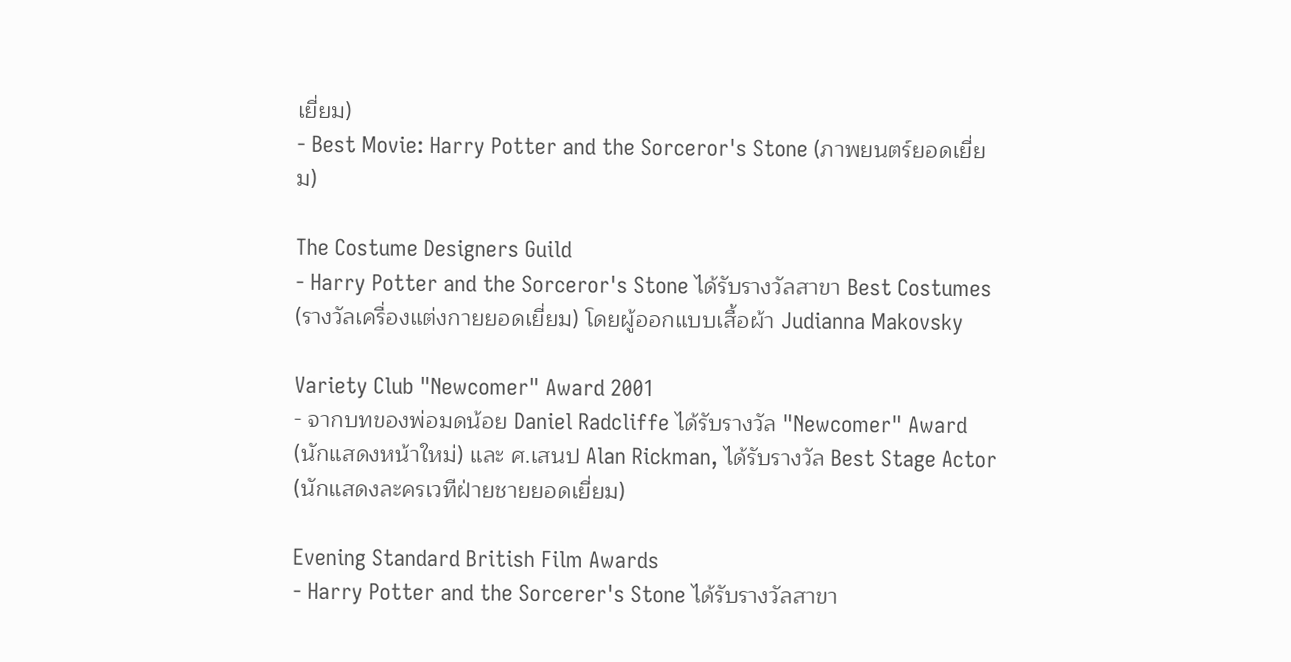เยี่ยม)
- Best Movie: Harry Potter and the Sorceror's Stone (ภาพยนตร์ยอดเยี่ยม)

The Costume Designers Guild
- Harry Potter and the Sorceror's Stone ได้รับรางวัลสาขา Best Costumes (รางวัลเครื่องแต่งกายยอดเยี่ยม) โดยผู้ออกแบบเสื้อผ้า Judianna Makovsky

Variety Club "Newcomer" Award 2001
- จากบทของพ่อมดน้อย Daniel Radcliffe ได้รับรางวัล "Newcomer" Award (นักแสดงหน้าใหม่) และ ศ.เสนป Alan Rickman, ได้รับรางวัล Best Stage Actor (นักแสดงละครเวทีฝ่ายชายยอดเยี่ยม)

Evening Standard British Film Awards
- Harry Potter and the Sorcerer's Stone ได้รับรางวัลสาขา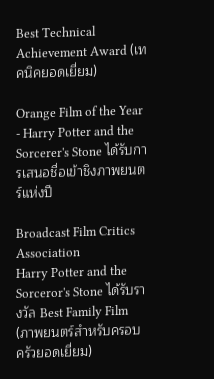Best Technical Achievement Award (เทคนิคยอดเยี่ยม)

Orange Film of the Year
- Harry Potter and the Sorcerer's Stone ได้รับการเสนอชื่อเข้าชิงภาพยนตร์แห่งปี

Broadcast Film Critics Association
Harry Potter and the Sorceror's Stone ได้รับรางวัล Best Family Film (ภาพยนตร์สำหรับครอบครัวยอดเยี่ยม)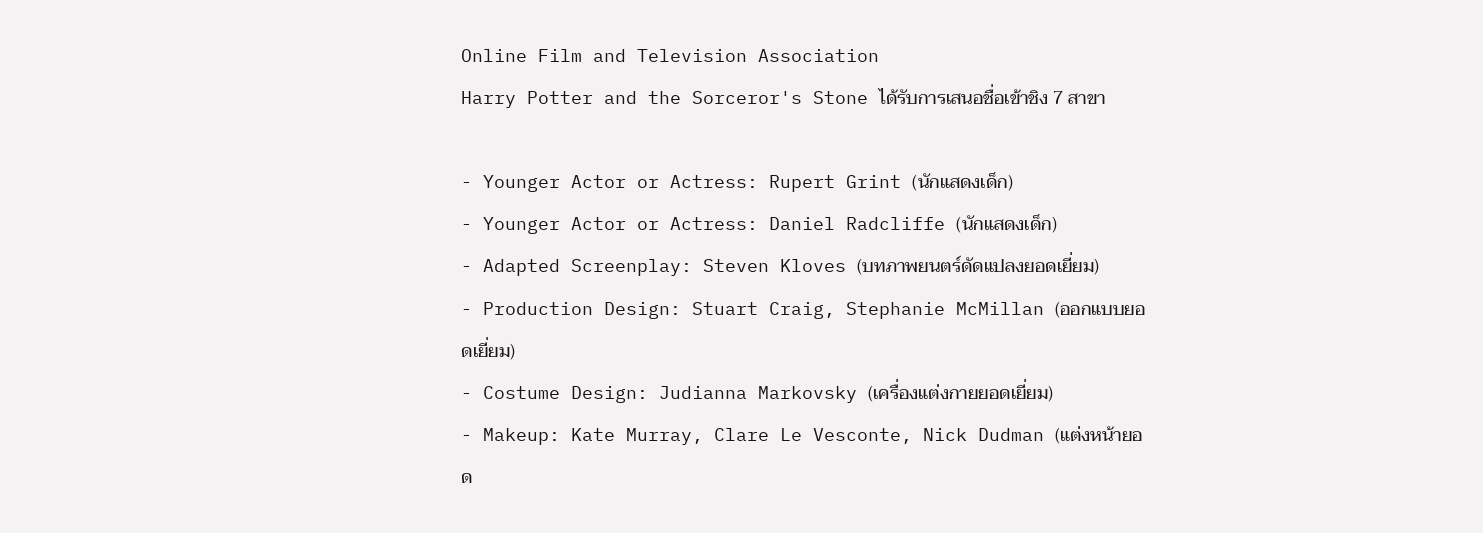Online Film and Television Association
Harry Potter and the Sorceror's Stone ได้รับการเสนอชื่อเข้าชิง 7 สาขา

- Younger Actor or Actress: Rupert Grint (นักแสดงเด็ก)
- Younger Actor or Actress: Daniel Radcliffe (นักแสดงเด็ก)
- Adapted Screenplay: Steven Kloves (บทภาพยนตร์ดัดแปลงยอดเยี่ยม)
- Production Design: Stuart Craig, Stephanie McMillan (ออกแบบยอดเยี่ยม)
- Costume Design: Judianna Markovsky (เครื่องแต่งกายยอดเยี่ยม)
- Makeup: Kate Murray, Clare Le Vesconte, Nick Dudman (แต่งหน้ายอด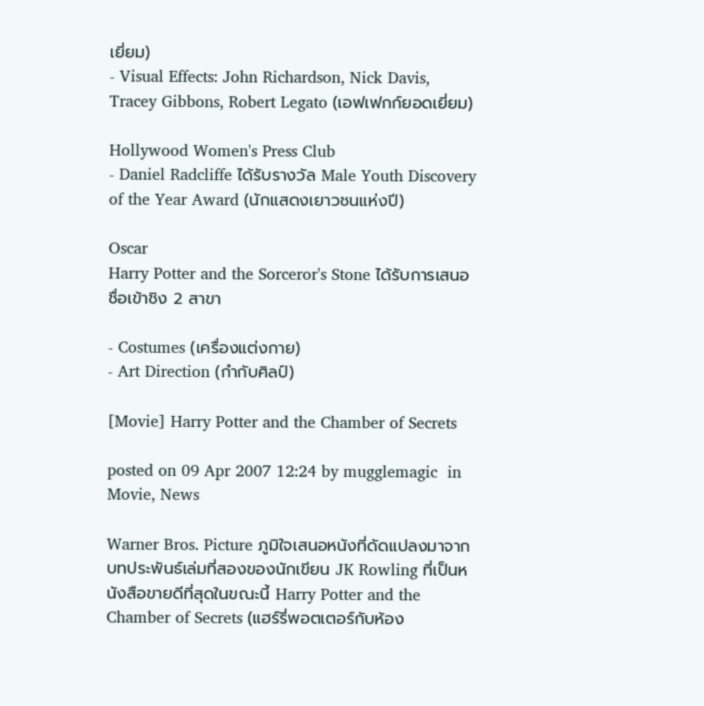เยี่ยม)
- Visual Effects: John Richardson, Nick Davis, Tracey Gibbons, Robert Legato (เอฟเฟกก์ยอดเยี่ยม)

Hollywood Women's Press Club
- Daniel Radcliffe ได้รับรางวัล Male Youth Discovery of the Year Award (นักแสดงเยาวชนแห่งปี)

Oscar
Harry Potter and the Sorceror's Stone ได้รับการเสนอชื่อเข้าชิง 2 สาขา

- Costumes (เครื่องแต่งกาย)
- Art Direction (กำกับศิลป์)

[Movie] Harry Potter and the Chamber of Secrets

posted on 09 Apr 2007 12:24 by mugglemagic  in Movie, News

Warner Bros. Picture ภูมิใจเสนอหนังที่ดัดแปลงมาจากบทประพันธ์เล่มที่สองของนักเขียน JK Rowling ที่เป็นหนังสือขายดีที่สุดในขณะนี้ Harry Potter and the Chamber of Secrets (แฮร์รี่พอตเตอร์กับห้อง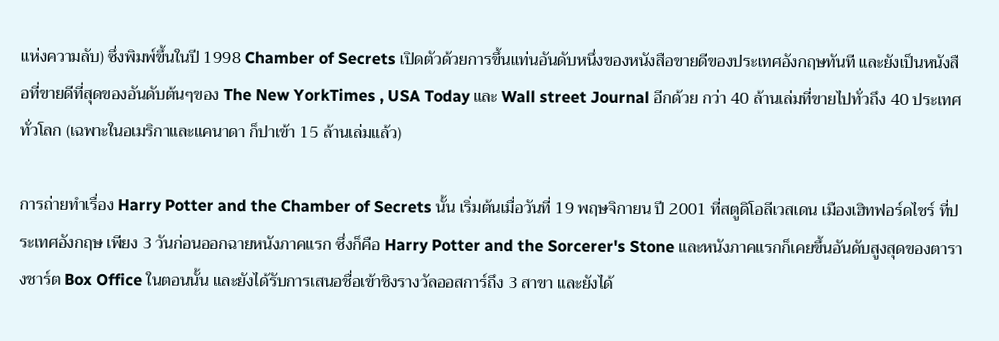แห่งความลับ) ซึ่งพิมพ์ขึ้นในปี 1998 Chamber of Secrets เปิดตัวด้วยการขึ้นแท่นอันดับหนึ่งของหนังสือขายดีของประเทศอังกฤษทันที และยังเป็นหนังสือที่ขายดีที่สุดของอันดับต้นๆของ The New YorkTimes , USA Today และ Wall street Journal อีกด้วย กว่า 40 ล้านเล่มที่ขายไปทั่วถึง 40 ประเทศทั่วโลก (เฉพาะในอเมริกาและแคนาดา ก็ปาเข้า 15 ล้านเล่มแล้ว)

การถ่ายทำเรื่อง Harry Potter and the Chamber of Secrets นั้น เริ่มต้นเมื่อวันที่ 19 พฤษจิกายน ปี 2001 ที่สตูดิโอลีเวสเดน เมืองเฮิทฟอร์ดไชร์ ที่ประเทศอังกฤษ เพียง 3 วันก่อนออกฉายหนังภาคแรก ซึ่งก็คือ Harry Potter and the Sorcerer's Stone และหนังภาคแรกก็เคยขึ้นอันดับสูงสุดของตารางชาร์ต Box Office ในตอนนั้น และยังได้รับการเสนอชื่อเข้าชิงรางวัลออสการ์ถึง 3 สาขา และยังได้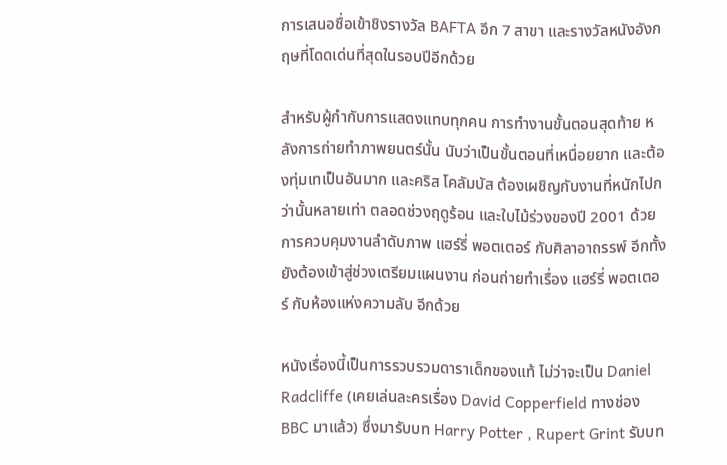การเสนอชื่อเข้าชิงรางวัล BAFTA อีก 7 สาขา และรางวัลหนังอังกฤษที่โดดเด่นที่สุดในรอบปีอีกด้วย

สำหรับผู้กำกับการแสดงแทบทุกคน การทำงานขั้นตอนสุดท้าย หลังการถ่ายทำภาพยนตร์นั้น นับว่าเป็นขั้นตอนที่เหนื่อยยาก และต้องทุ่มเทเป็นอันมาก และคริส โคลัมบัส ต้องเผชิญกับงานที่หนักไปกว่านั้นหลายเท่า ตลอดช่วงฤดูร้อน และใบไม้ร่วงของปี 2001 ด้วยการควบคุมงานลำดับภาพ แฮร์รี่ พอตเตอร์ กับศิลาอาถรรพ์ อีกทั้งยังต้องเข้าสู่ช่วงเตรียมแผนงาน ก่อนถ่ายทำเรื่อง แฮร์รี่ พอตเตอร์ กับห้องแห่งความลับ อีกด้วย

หนังเรื่องนี้เป็นการรวบรวมดาราเด็กของแท้ ไม่ว่าจะเป็น Daniel Radcliffe (เคยเล่นละครเรื่อง David Copperfield ทางช่อง BBC มาแล้ว) ซึ่งมารับบท Harry Potter , Rupert Grint รับบท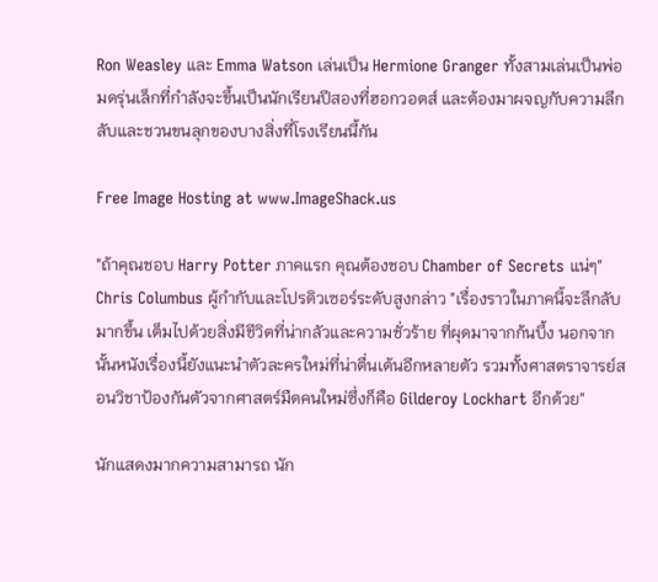Ron Weasley และ Emma Watson เล่นเป็น Hermione Granger ทั้งสามเล่นเป็นพ่อมดรุ่นเล็กที่กำลังจะขึ้นเป็นนักเรียนปีสองที่ฮอกวอตส์ และต้องมาผจญกับความลึกลับและชวนขนลุกของบางสิ่งที่โรงเรียนนี้กัน

Free Image Hosting at www.ImageShack.us

"ถ้าคุณชอบ Harry Potter ภาคแรก คุณต้องชอบ Chamber of Secrets แน่ๆ" Chris Columbus ผู้กำกับและโปรดิวเซอร์ระดับสูงกล่าว "เรื่องราวในภาคนี้จะลึกลับมากขึ้น เต็มไปด้วยสิ่งมีชีวิตที่น่ากลัวและความชั่วร้าย ที่ผุดมาจากก้นบึ้ง นอกจากนั้นหนังเรื่องนี้ยังแนะนำตัวละครใหม่ที่น่าตื่นเต้นอีกหลายตัว รวมทั้งศาสตราจารย์สอนวิชาป้องกันตัวจากศาสตร์มืดคนใหม่ซึ่งก็คือ Gilderoy Lockhart อีกด้วย"

นักแสดงมากความสามารถ นัก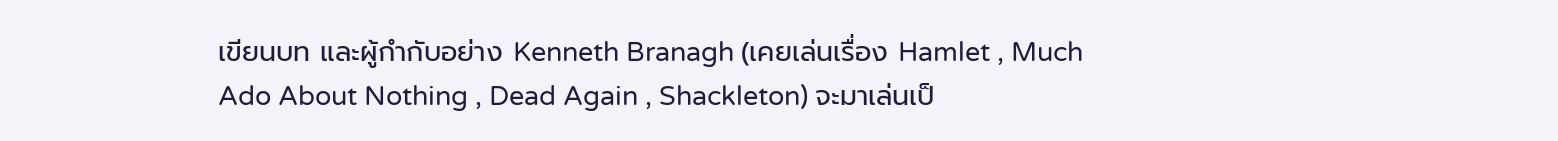เขียนบท และผู้กำกับอย่าง Kenneth Branagh (เคยเล่นเรื่อง Hamlet , Much Ado About Nothing , Dead Again , Shackleton) จะมาเล่นเป็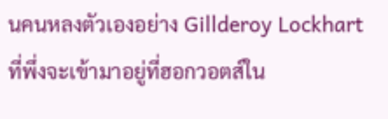นคนหลงตัวเองอย่าง Gillderoy Lockhart ที่พึ่งจะเข้ามาอยู่ที่ฮอกวอตส์ใน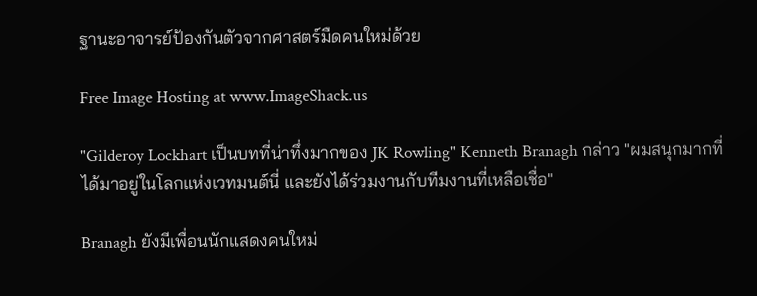ฐานะอาจารย์ป้องกันตัวจากศาสตร์มืดคนใหม่ด้วย

Free Image Hosting at www.ImageShack.us

"Gilderoy Lockhart เป็นบทที่น่าทึ่งมากของ JK Rowling" Kenneth Branagh กล่าว "ผมสนุกมากที่ได้มาอยู่ในโลกแห่งเวทมนต์นี่ และยังได้ร่วมงานกับทีมงานที่เหลือเชื่อ"

Branagh ยังมีเพื่อนนักแสดงคนใหม่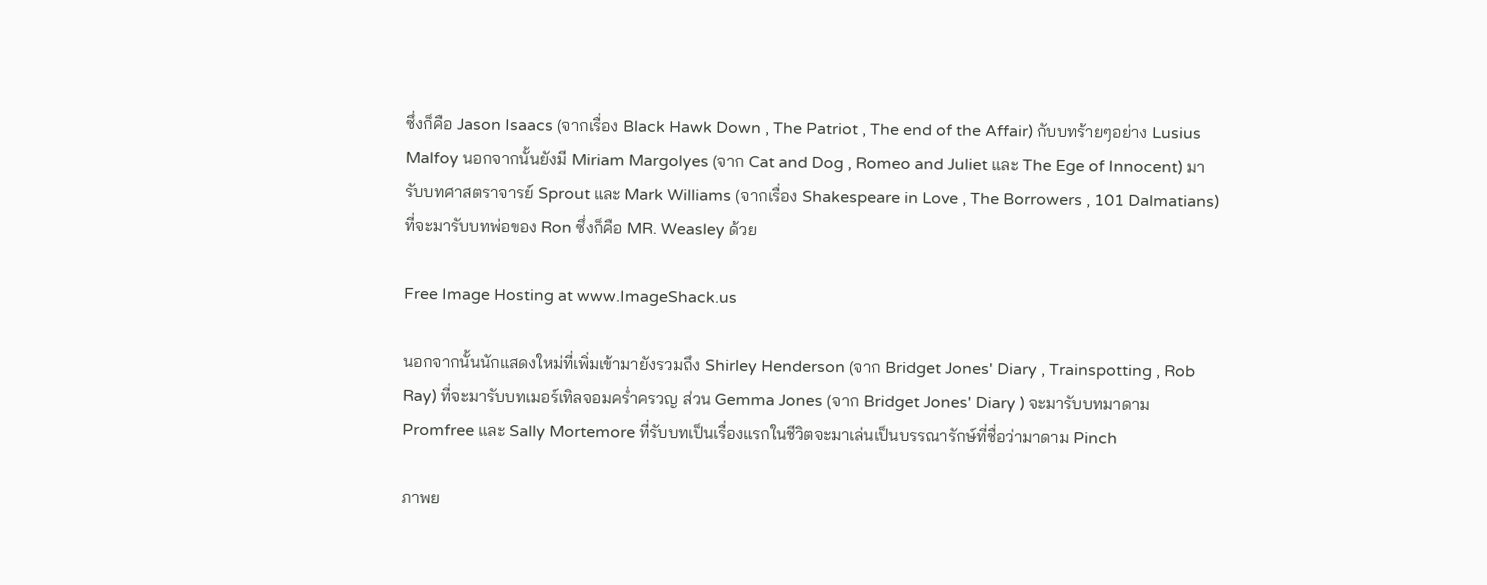ซึ่งก็คือ Jason Isaacs (จากเรื่อง Black Hawk Down , The Patriot , The end of the Affair) กับบทร้ายๆอย่าง Lusius Malfoy นอกจากนั้นยังมี Miriam Margolyes (จาก Cat and Dog , Romeo and Juliet และ The Ege of Innocent) มารับบทศาสตราจารย์ Sprout และ Mark Williams (จากเรื่อง Shakespeare in Love , The Borrowers , 101 Dalmatians) ที่จะมารับบทพ่อของ Ron ซึ่งก็คือ MR. Weasley ด้วย

Free Image Hosting at www.ImageShack.us

นอกจากนั้นนักแสดงใหม่ที่เพิ่มเข้ามายังรวมถึง Shirley Henderson (จาก Bridget Jones' Diary , Trainspotting , Rob Ray) ที่จะมารับบทเมอร์เทิลจอมคร่ำครวญ ส่วน Gemma Jones (จาก Bridget Jones' Diary ) จะมารับบทมาดาม Promfree และ Sally Mortemore ที่รับบทเป็นเรื่องแรกในชีวิตจะมาเล่นเป็นบรรณารักษ์ที่ชื่อว่ามาดาม Pinch

ภาพย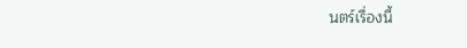นตร์เรื่องนี้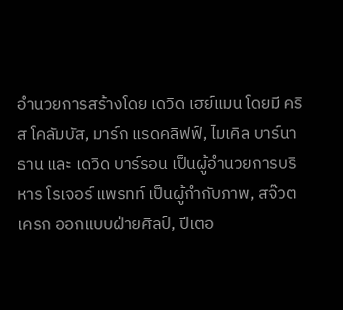อำนวยการสร้างโดย เดวิด เฮย์แมน โดยมี คริส โคลัมบัส, มาร์ก แรดคลิฟฟ์, ไมเคิล บาร์นาธาน และ เดวิด บาร์รอน เป็นผู้อำนวยการบริหาร โรเจอร์ แพรทท์ เป็นผู้กำกับภาพ, สจ๊วต เครก ออกแบบฝ่ายศิลป์, ปีเตอ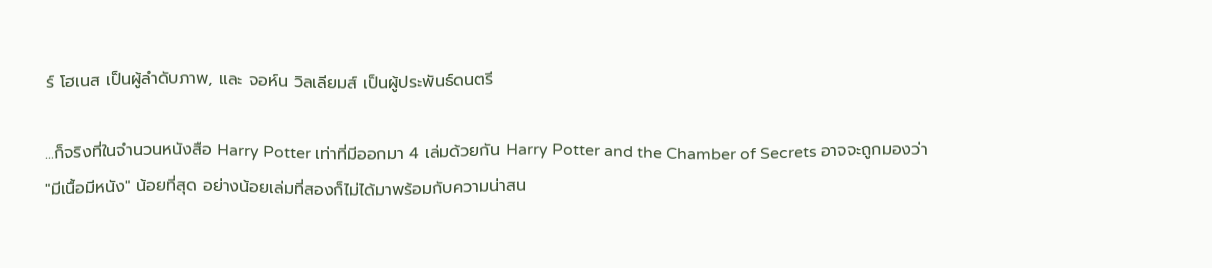ร์ โฮเนส เป็นผู้ลำดับภาพ, และ จอห์น วิลเลียมส์ เป็นผู้ประพันธ์ดนตรี

...ก็จริงที่ในจำนวนหนังสือ Harry Potter เท่าที่มีออกมา 4 เล่มด้วยกัน Harry Potter and the Chamber of Secrets อาจจะถูกมองว่า "มีเนื้อมีหนัง" น้อยที่สุด อย่างน้อยเล่มที่สองก็ไม่ได้มาพร้อมกับความน่าสน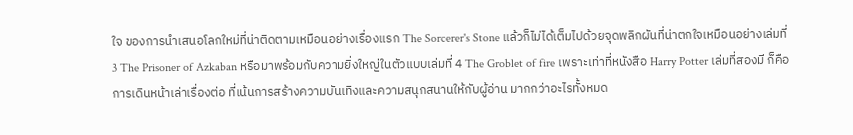ใจ ของการนำเสนอโลกใหม่ที่น่าติดตามเหมือนอย่างเรื่องแรก The Sorcerer's Stone แล้วก็ไม่ได้เต็มไปด้วยจุดพลิกผันที่น่าตกใจเหมือนอย่างเล่มที่ 3 The Prisoner of Azkaban หรือมาพร้อมกับความยิ่งใหญ่ในตัวแบบเล่มที่ 4 The Groblet of fire เพราะเท่าที่หนังสือ Harry Potter เล่มที่สองมี ก็คือการเดินหน้าเล่าเรื่องต่อ ที่เน้นการสร้างความบันเทิงและความสนุกสนานให้กับผู้อ่าน มากกว่าอะไรทั้งหมด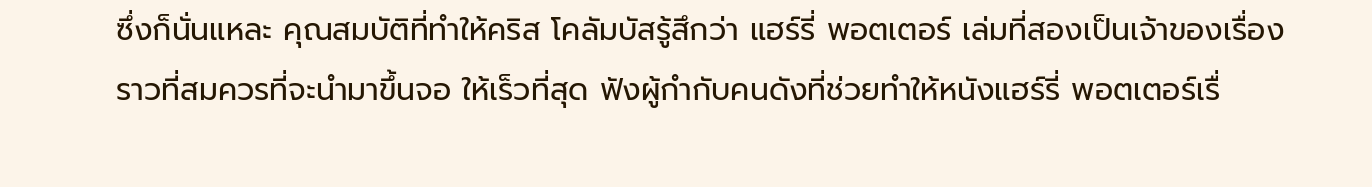ซึ่งก็นั่นแหละ คุณสมบัติที่ทำให้คริส โคลัมบัสรู้สึกว่า แฮร์รี่ พอตเตอร์ เล่มที่สองเป็นเจ้าของเรื่องราวที่สมควรที่จะนำมาขึ้นจอ ให้เร็วที่สุด ฟังผู้กำกับคนดังที่ช่วยทำให้หนังแฮร์รี่ พอตเตอร์เรื่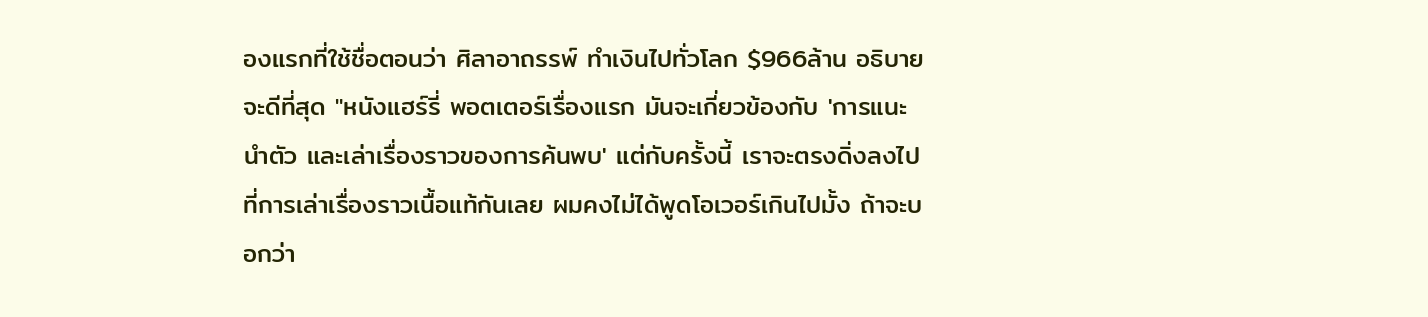องแรกที่ใช้ชื่อตอนว่า ศิลาอาถรรพ์ ทำเงินไปทั่วโลก $966ล้าน อธิบายจะดีที่สุด "หนังแฮร์รี่ พอตเตอร์เรื่องแรก มันจะเกี่ยวข้องกับ 'การแนะนำตัว และเล่าเรื่องราวของการค้นพบ' แต่กับครั้งนี้ เราจะตรงดิ่งลงไปที่การเล่าเรื่องราวเนื้อแท้กันเลย ผมคงไม่ได้พูดโอเวอร์เกินไปมั้ง ถ้าจะบอกว่า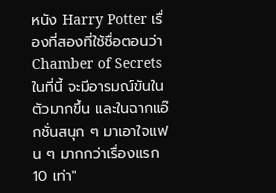หนัง Harry Potter เรื่องที่สองที่ใช้ชื่อตอนว่า Chamber of Secrets ในที่นี้ จะมีอารมณ์ขันในตัวมากขึ้น และในฉากแอ๊กชั่นสนุก ๆ มาเอาใจแฟน ๆ มากกว่าเรื่องแรก 10 เท่า"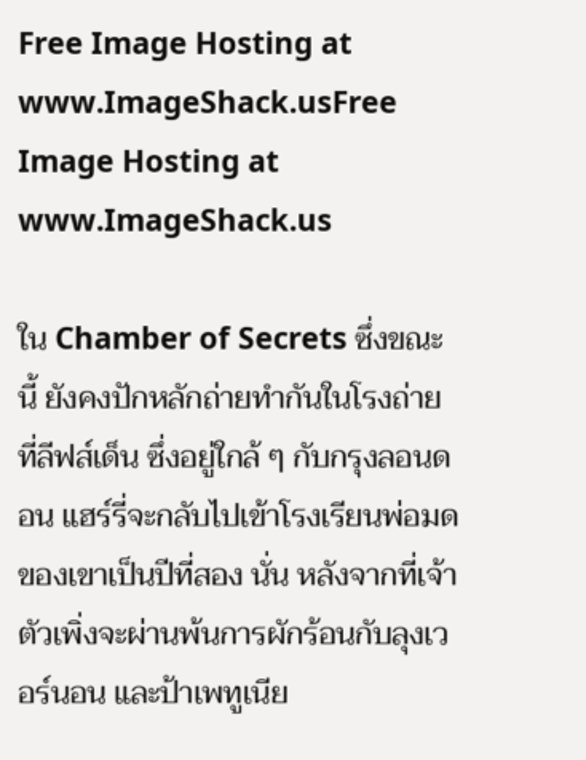Free Image Hosting at www.ImageShack.usFree Image Hosting at www.ImageShack.us

ใน Chamber of Secrets ซึ่งขณะนี้ ยังคงปักหลักถ่ายทำกันในโรงถ่ายที่ลีฟส์เด็น ซึ่งอยู่ใกล้ ๆ กับกรุงลอนดอน แฮร์รี่จะกลับไปเข้าโรงเรียนพ่อมดของเขาเป็นปีที่สอง นั่น หลังจากที่เจ้าตัวเพิ่งจะผ่านพ้นการผักร้อนกับลุงเวอร์นอน และป้าเพทูเนีย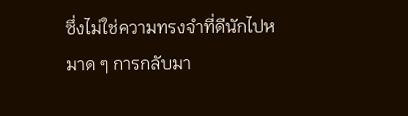ซึ่งไม่ใช่ความทรงจำที่ดีนักไปหมาด ๆ การกลับมา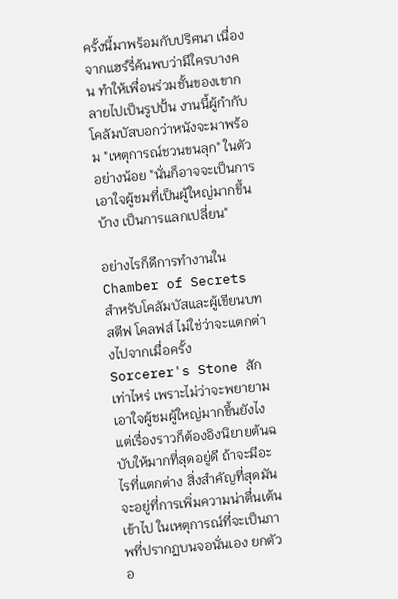ครั้งนี้มาพร้อมกับปริศนา เนื่องจากแฮร์รี่ค้นพบว่ามีใครบางคน ทำให้เพื่อนร่วมชั้นของเขากลายไปเป็นรูปปั้น งานนี้ผู้กำกับโคลัมบัสบอกว่าหนังจะมาพร้อม "เหตุการณ์ชวนขนลุก" ในตัว อย่างน้อย "นั่นก็อาจจะเป็นการเอาใจผู้ชมที่เป็นผู้ใหญ่มากขึ้นบ้าง เป็นการแลกเปลี่ยน"

อย่างไรก็ดีการทำงานใน Chamber of Secrets สำหรับโคลัมบัสและผู้เขียนบท สตีฟ โคลฟส์ ไม่ใช่ว่าจะแตกต่างไปจากเมื่อครั้ง Sorcerer's Stone สักเท่าไหร่ เพราะไม่ว่าจะพยายามเอาใจผู้ชมผู้ใหญ่มากขึ้นยังไง แต่เรื่องราวก็ต้องอิงนิยายต้นฉบับให้มากที่สุดอยู่ดี ถ้าจะมีอะไรที่แตกต่าง สิ่งสำคัญที่สุดมันจะอยู่ที่การเพิ่มความน่าตื่นเต้นเข้าไป ในเหตุการณ์ที่จะเป็นภาพที่ปรากฏบนจอนั่นเอง ยกตัวอ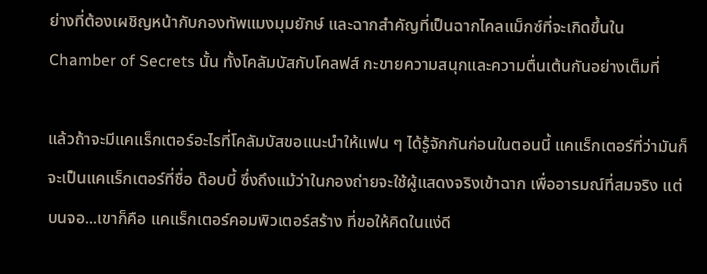ย่างที่ต้องเผชิญหน้ากับกองทัพแมงมุมยักษ์ และฉากสำคัญที่เป็นฉากไคลแม็กซ์ที่จะเกิดขึ้นใน Chamber of Secrets นั้น ทั้งโคลัมบัสกับโคลฟส์ กะขายความสนุกและความตื่นเต้นกันอย่างเต็มที่

แล้วถ้าจะมีแคแร็กเตอร์อะไรที่โคลัมบัสขอแนะนำให้แฟน ๆ ได้รู้จักกันก่อนในตอนนี้ แคแร็กเตอร์ที่ว่ามันก็จะเป็นแคแร็กเตอร์ที่ชื่อ ด๊อบบี้ ซึ่งถึงแม้ว่าในกองถ่ายจะใช้ผู้แสดงจริงเข้าฉาก เพื่ออารมณ์ที่สมจริง แต่บนจอ...เขาก็คือ แคแร็กเตอร์คอมพิวเตอร์สร้าง ที่ขอให้คิดในแง่ดี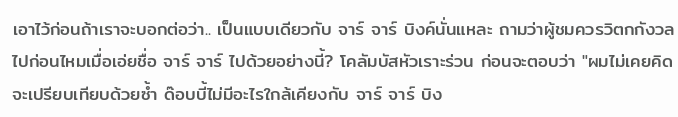เอาไว้ก่อนถ้าเราจะบอกต่อว่า.. เป็นแบบเดียวกับ จาร์ จาร์ บิงค์นั่นแหละ ถามว่าผู้ชมควรวิตกกังวลไปก่อนไหมเมื่อเอ่ยชื่อ จาร์ จาร์ ไปด้วยอย่างนี้? โคลัมบัสหัวเราะร่วน ก่อนจะตอบว่า "ผมไม่เคยคิดจะเปรียบเทียบด้วยซ้ำ ด๊อบบี้ไม่มีอะไรใกล้เคียงกับ จาร์ จาร์ บิง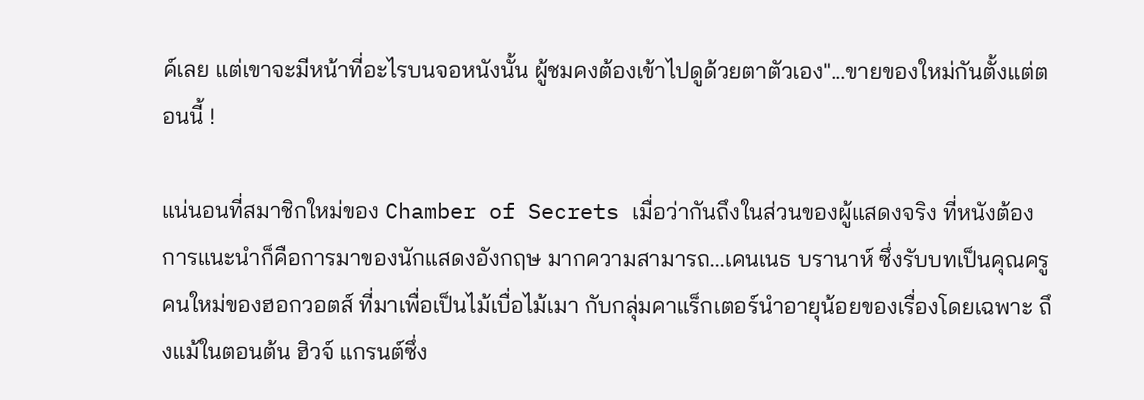ค์เลย แต่เขาจะมีหน้าที่อะไรบนจอหนังนั้น ผู้ชมคงต้องเข้าไปดูด้วยตาตัวเอง"...ขายของใหม่กันตั้งแต่ตอนนี้ !

แน่นอนที่สมาชิกใหม่ของ Chamber of Secrets เมื่อว่ากันถึงในส่วนของผู้แสดงจริง ที่หนังต้องการแนะนำก็คือการมาของนักแสดงอังกฤษ มากความสามารถ...เคนเนธ บรานาห์ ซึ่งรับบทเป็นคุณครูคนใหม่ของฮอกวอตส์ ที่มาเพื่อเป็นไม้เบื่อไม้เมา กับกลุ่มคาแร็กเตอร์นำอายุน้อยของเรื่องโดยเฉพาะ ถึงแม้ในตอนต้น ฮิวจ์ แกรนต์ซึ่ง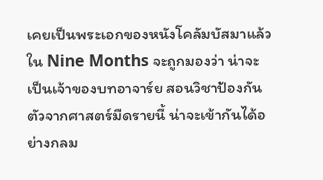เคยเป็นพระเอกของหนังโคลัมบัสมาแล้วใน Nine Months จะถูกมองว่า น่าจะเป็นเจ้าของบทอาจาร์ย สอนวิชาป้องกันตัวจากศาสตร์มืดรายนี้ น่าจะเข้ากันได้อย่างกลม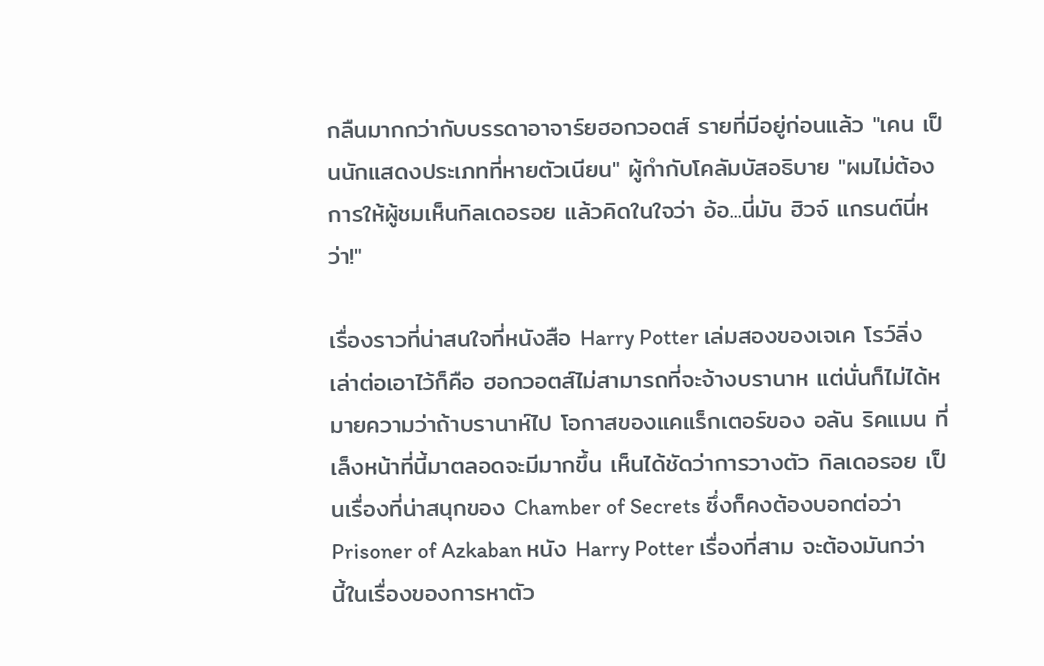กลืนมากกว่ากับบรรดาอาจาร์ยฮอกวอตส์ รายที่มีอยู่ก่อนแล้ว "เคน เป็นนักแสดงประเภทที่หายตัวเนียน" ผู้กำกับโคลัมบัสอธิบาย "ผมไม่ต้องการให้ผู้ชมเห็นกิลเดอรอย แล้วคิดในใจว่า อ้อ...นี่มัน ฮิวจ์ แกรนต์นี่หว่า!"

เรื่องราวที่น่าสนใจที่หนังสือ Harry Potter เล่มสองของเจเค โรว์ลิ่งเล่าต่อเอาไว้ก็คือ ฮอกวอตส์ไม่สามารถที่จะจ้างบรานาห แต่นั่นก็ไม่ได้หมายความว่าถ้าบรานาห์ไป โอกาสของแคแร็กเตอร์ของ อลัน ริคแมน ที่เล็งหน้าที่นี้มาตลอดจะมีมากขึ้น เห็นได้ชัดว่าการวางตัว กิลเดอรอย เป็นเรื่องที่น่าสนุกของ Chamber of Secrets ซึ่งก็คงต้องบอกต่อว่า Prisoner of Azkaban หนัง Harry Potter เรื่องที่สาม จะต้องมันกว่านี้ในเรื่องของการหาตัว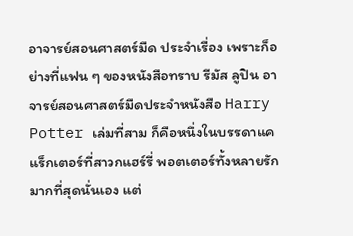อาจารย์สอนศาสตร์มืด ประจำเรื่อง เพราะก็อย่างที่แฟน ๆ ของหนังสือทราบ รีมัส ลูปิน อาจารย์สอนศาสตร์มืดประจำหนังสือ Harry Potter เล่มที่สาม ก็คือหนึ่งในบรรดาแคแร็กเตอร์ที่สาวกแฮร์รี่ พอตเตอร์ทั้งหลายรักมากที่สุดนั่นเอง แต่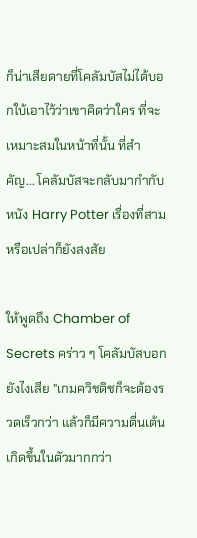ก็น่าเสียดายที่โคลัมบัสไม่ได้บอกใบ้เอาไว้ว่าเขาคิดว่าใคร ที่จะเหมาะสมในหน้าที่นั้น ที่สำคัญ... โคลัมบัสจะกลับมากำกับหนัง Harry Potter เรื่องที่สามหรือเปล่าก็ยังสงสัย

ให้พูดถึง Chamber of Secrets คร่าว ๆ โคลัมบัสบอกยังไงเสีย "เกมควิชดิชก็จะต้องรวดเร็วกว่า แล้วก็มีความตื่นเต้นเกิดขึ้นในตัวมากกว่า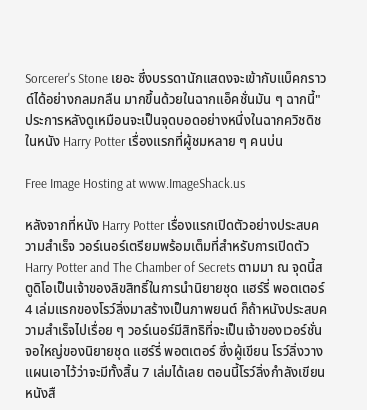Sorcerer's Stone เยอะ ซึ่งบรรดานักแสดงจะเข้ากับแบ็คกราวด์ได้อย่างกลมกลืน มากขึ้นด้วยในฉากแอ็คชั่นมัน ๆ ฉากนี้" ประการหลังดูเหมือนจะเป็นจุดบอดอย่างหนึ่งในฉากควิชดิช ในหนัง Harry Potter เรื่องแรกที่ผู้ชมหลาย ๆ คนบ่น

Free Image Hosting at www.ImageShack.us

หลังจากที่หนัง Harry Potter เรื่องแรกเปิดตัวอย่างประสบความสำเร็จ วอร์เนอร์เตรียมพร้อมเต็มที่สำหรับการเปิดตัว Harry Potter and The Chamber of Secrets ตามมา ณ จุดนี้สตูดิโอเป็นเจ้าของลิขสิทธิ์ในการนำนิยายชุด แฮร์รี่ พอตเตอร์ 4 เล่มแรกของโรว์ลิ่งมาสร้างเป็นภาพยนต์ ก็ถ้าหนังประสบความสำเร็จไปเรื่อย ๆ วอร์เนอร์มีสิทธิที่จะเป็นเจ้าของเวอร์ชั่นจอใหญ่ของนิยายชุด แฮร์รี่ พอตเตอร์ ซึ่งผู้เขียน โรว์ลิ่งวางแผนเอาไว้ว่าจะมีทั้งสิ้น 7 เล่มได้เลย ตอนนี้โรว์ลิ่งกำลังเขียนหนังสื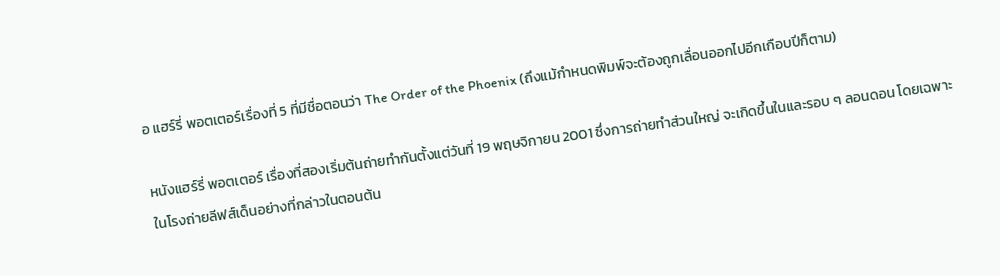อ แฮร์รี่ พอตเตอร์เรื่องที่ 5 ที่มีชื่อตอนว่า The Order of the Phoenix (ถึงแม้กำหนดพิมพ์จะต้องถูกเลื่อนออกไปอีกเกือบปีก็ตาม)

หนังแฮร์รี่ พอตเตอร์ เรื่องที่สองเริ่มต้นถ่ายทำกันตั้งแต่วันที่ 19 พฤษจิกายน 2001 ซึ่งการถ่ายทำส่วนใหญ่ จะเกิดขึ้นในและรอบ ๆ ลอนดอน โดยเฉพาะในโรงถ่ายลีฟส์เด็นอย่างที่กล่าวในตอนต้น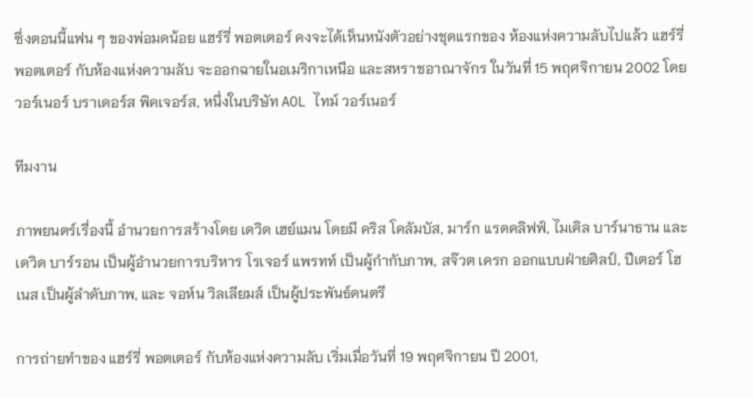ซึ่งตอนนี้แฟน ๆ ของพ่อมดน้อย แฮร์รี่ พอตเตอร์ คงจะได้เห็นหนังตัวอย่างชุดแรกของ ห้องแห่งความลับไปแล้ว แฮร์รี่ พอตเตอร์ กับห้องแห่งความลับ จะออกฉายในอเมริกาเหนือ และสหราชอาณาจักร ในวันที่ 15 พฤศจิกายน 2002 โดย วอร์เนอร์ บราเดอร์ส พิคเจอร์ส, หนึ่งในบริษัท AOL ไทม์ วอร์เนอร์

ทีมงาน

ภาพยนตร์เรื่องนี้ อำนวยการสร้างโดย เดวิด เฮย์แมน โดยมี คริส โคลัมบัส, มาร์ก แรดคลิฟฟ์, ไมเคิล บาร์นาธาน และ เดวิด บาร์รอน เป็นผู้อำนวยการบริหาร โรเจอร์ แพรทท์ เป็นผู้กำกับภาพ, สจ๊วต เครก ออกแบบฝ่ายศิลป์, ปีเตอร์ โฮเนส เป็นผู้ลำดับภาพ, และ จอห์น วิลเลียมส์ เป็นผู้ประพันธ์ดนตรี

การถ่ายทำของ แฮร์รี่ พอตเตอร์ กับห้องแห่งความลับ เริ่มเมื่อวันที่ 19 พฤศจิกายน ปี 2001,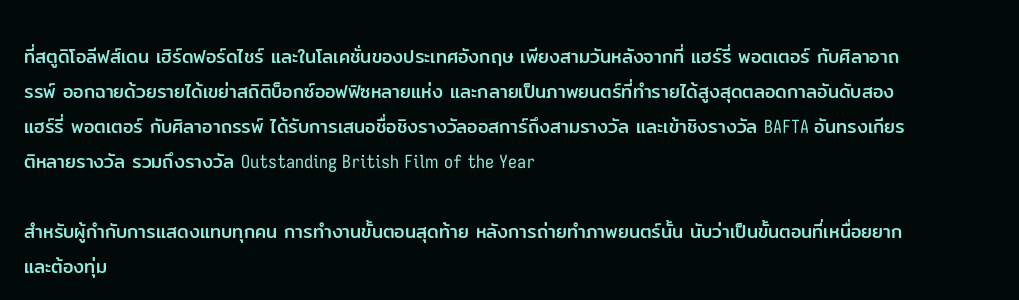ที่สตูดิโอลีฟส์เดน เฮิร์ดฟอร์ดไชร์ และในโลเคชั่นของประเทศอังกฤษ เพียงสามวันหลังจากที่ แฮร์รี่ พอตเตอร์ กับศิลาอาถรรพ์ ออกฉายด้วยรายได้เขย่าสถิติบ็อกซ์ออฟฟิซหลายแห่ง และกลายเป็นภาพยนตร์ที่ทำรายได้สูงสุดตลอดกาลอันดับสอง แฮร์รี่ พอตเตอร์ กับศิลาอาถรรพ์ ได้รับการเสนอชื่อชิงรางวัลออสการ์ถึงสามรางวัล และเข้าชิงรางวัล BAFTA อันทรงเกียรติหลายรางวัล รวมถึงรางวัล Outstanding British Film of the Year

สำหรับผู้กำกับการแสดงแทบทุกคน การทำงานขั้นตอนสุดท้าย หลังการถ่ายทำภาพยนตร์นั้น นับว่าเป็นขั้นตอนที่เหนื่อยยาก และต้องทุ่ม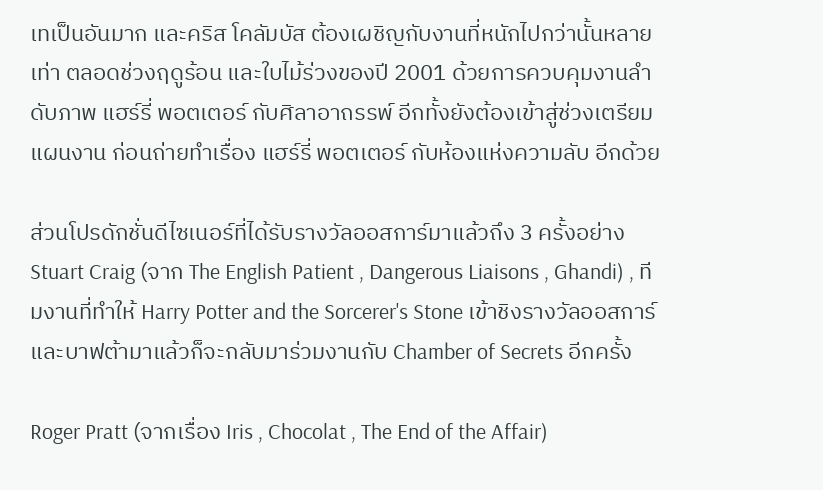เทเป็นอันมาก และคริส โคลัมบัส ต้องเผชิญกับงานที่หนักไปกว่านั้นหลายเท่า ตลอดช่วงฤดูร้อน และใบไม้ร่วงของปี 2001 ด้วยการควบคุมงานลำดับภาพ แฮร์รี่ พอตเตอร์ กับศิลาอาถรรพ์ อีกทั้งยังต้องเข้าสู่ช่วงเตรียมแผนงาน ก่อนถ่ายทำเรื่อง แฮร์รี่ พอตเตอร์ กับห้องแห่งความลับ อีกด้วย

ส่วนโปรดักชั่นดีไซเนอร์ที่ได้รับรางวัลออสการ์มาแล้วถึง 3 ครั้งอย่าง Stuart Craig (จาก The English Patient , Dangerous Liaisons , Ghandi) , ทีมงานที่ทำให้ Harry Potter and the Sorcerer's Stone เข้าชิงรางวัลออสการ์และบาฟต้ามาแล้วก็จะกลับมาร่วมงานกับ Chamber of Secrets อีกครั้ง

Roger Pratt (จากเรื่อง Iris , Chocolat , The End of the Affair)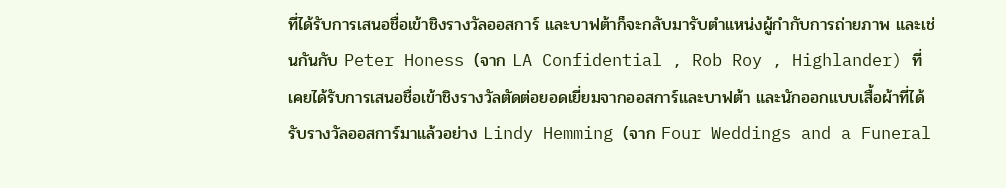ที่ได้รับการเสนอชื่อเข้าชิงรางวัลออสการ์ และบาฟต้าก็จะกลับมารับตำแหน่งผู้กำกับการถ่ายภาพ และเช่นกันกับ Peter Honess (จาก LA Confidential , Rob Roy , Highlander) ที่เคยได้รับการเสนอชื่อเข้าชิงรางวัลตัดต่อยอดเยี่ยมจากออสการ์และบาฟต้า และนักออกแบบเสื้อผ้าที่ได้รับรางวัลออสการ์มาแล้วอย่าง Lindy Hemming (จาก Four Weddings and a Funeral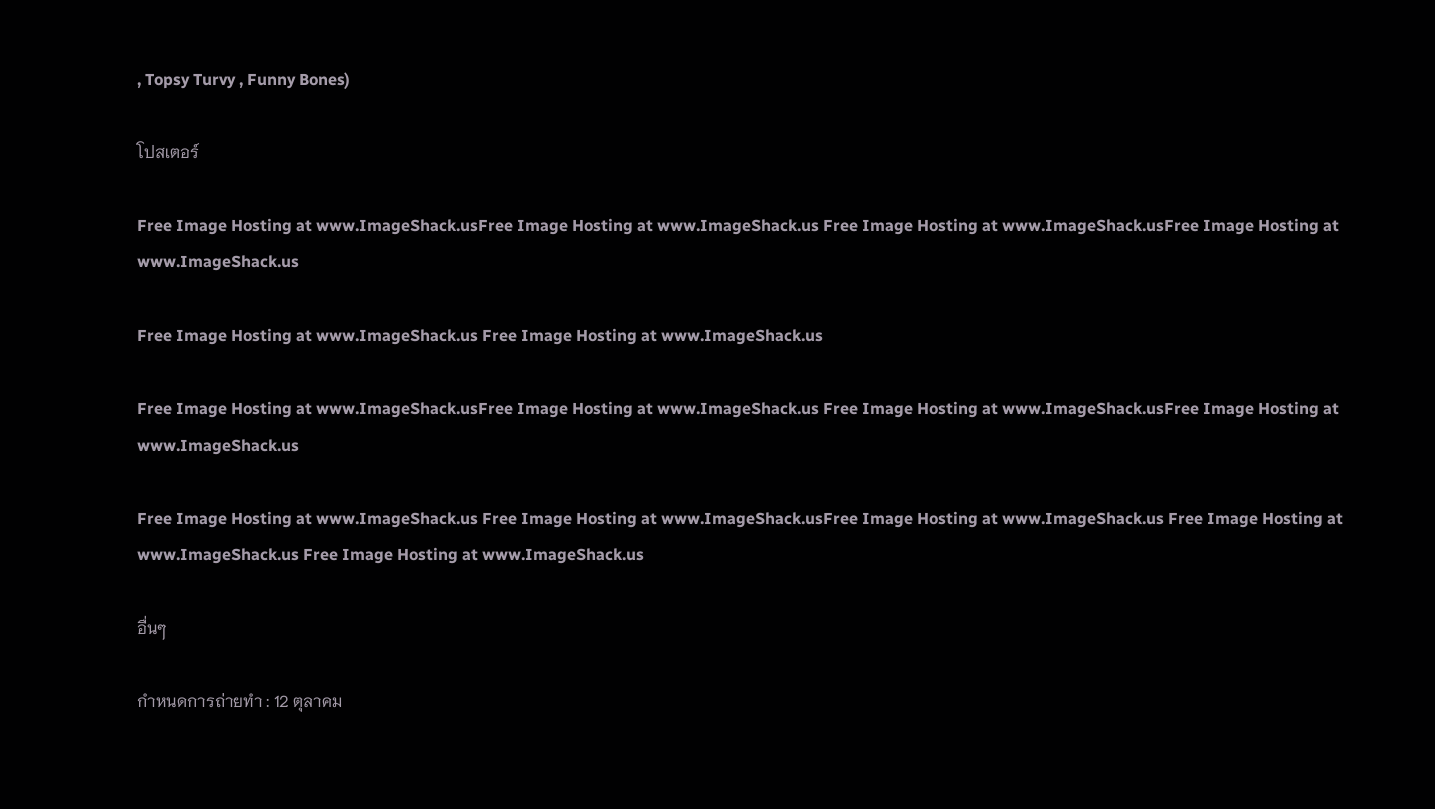, Topsy Turvy , Funny Bones)

โปสเตอร์

Free Image Hosting at www.ImageShack.usFree Image Hosting at www.ImageShack.us Free Image Hosting at www.ImageShack.usFree Image Hosting at www.ImageShack.us

Free Image Hosting at www.ImageShack.us Free Image Hosting at www.ImageShack.us

Free Image Hosting at www.ImageShack.usFree Image Hosting at www.ImageShack.us Free Image Hosting at www.ImageShack.usFree Image Hosting at www.ImageShack.us

Free Image Hosting at www.ImageShack.us Free Image Hosting at www.ImageShack.usFree Image Hosting at www.ImageShack.us Free Image Hosting at www.ImageShack.us Free Image Hosting at www.ImageShack.us

อื่นๆ

กำหนดการถ่ายทำ : 12 ตุลาคม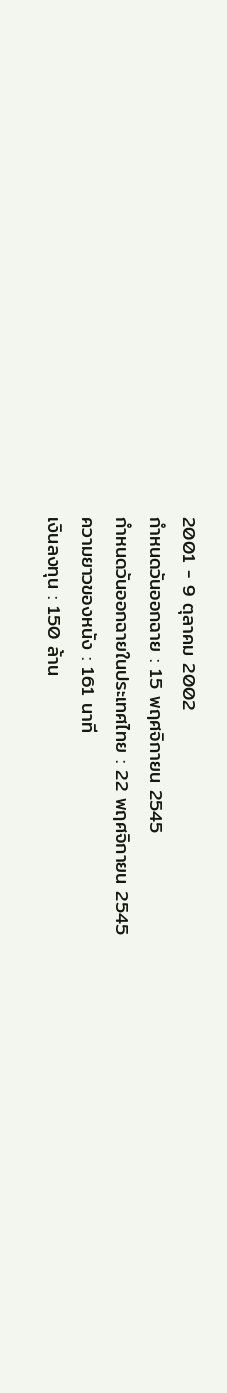2001 - 9 ตุลาคม 2002
กำหนดวันออกฉาย : 15 พฤศจิกายน 2545
กำหนดวันออกฉายในประเทศไทย : 22 พฤศจิกายน 2545
ความยาวของหนัง : 161 นาที
เงินลงทุน : 150 ล้าน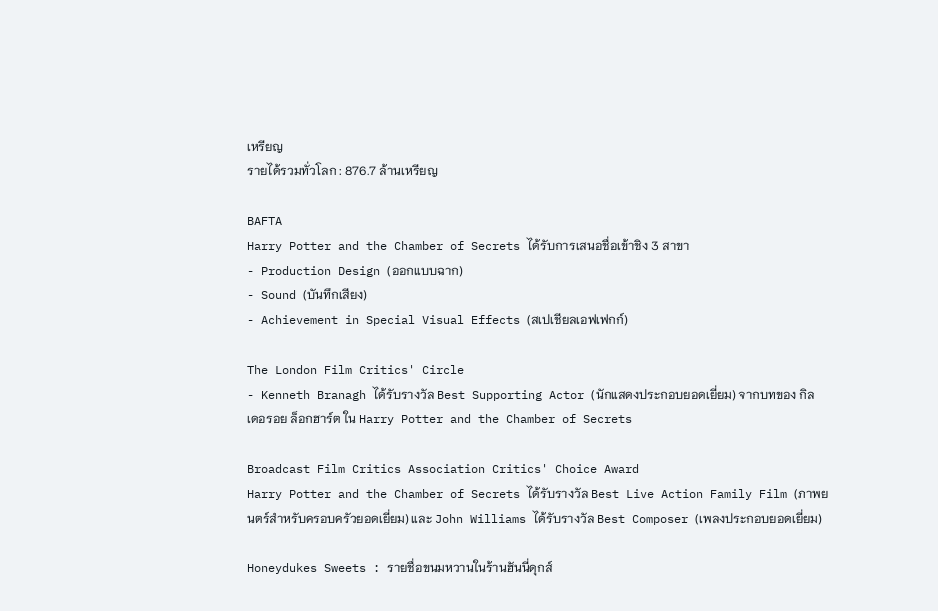เหรียญ
รายได้รวมทั่วโลก : 876.7 ล้านเหรียญ

BAFTA
Harry Potter and the Chamber of Secrets ได้รับการเสนอชื่อเข้าชิง 3 สาขา
- Production Design (ออกแบบฉาก)
- Sound (บันทึกเสียง)
- Achievement in Special Visual Effects (สเปเชียลเอฟเฟกก์)

The London Film Critics' Circle
- Kenneth Branagh ได้รับรางวัล Best Supporting Actor (นักแสดงประกอบยอดเยี่ยม) จากบทของ กิลเดอรอย ล็อกฮาร์ต ใน Harry Potter and the Chamber of Secrets

Broadcast Film Critics Association Critics' Choice Award
Harry Potter and the Chamber of Secrets ได้รับรางวัล Best Live Action Family Film (ภาพยนตร์สำหรับครอบครัวยอดเยี่ยม) และ John Williams ได้รับรางวัล Best Composer (เพลงประกอบยอดเยี่ยม)

Honeydukes Sweets : รายชื่อขนมหวานในร้านฮันนี่ดุกส์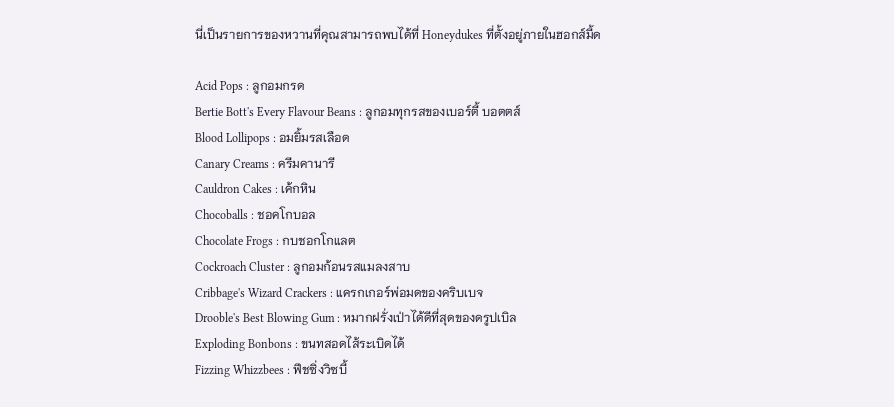นี่เป็นรายการของหวานที่คุณสามารถพบได้ที่ Honeydukes ที่ตั้งอยู่ภายในฮอกส์มี้ด

Acid Pops : ลูกอมกรด
Bertie Bott's Every Flavour Beans : ลูกอมทุกรสของเบอร์ตี้ บอตตส์
Blood Lollipops : อมยิ้มรสเลือด
Canary Creams : ครีมคานารี
Cauldron Cakes : เค้กหิน
Chocoballs : ชอคโกบอล
Chocolate Frogs : กบชอกโกแลต
Cockroach Cluster : ลูกอมก้อนรสแมลงสาบ
Cribbage's Wizard Crackers : แครกเกอร์พ่อมดของคริบเบจ
Drooble's Best Blowing Gum : หมากฝรั่งเป่าได้ดีที่สุดของดรูปเบิล
Exploding Bonbons : ขนทสอดไส้ระเบิดได้
Fizzing Whizzbees : ฟีชซิ่งวิซบี้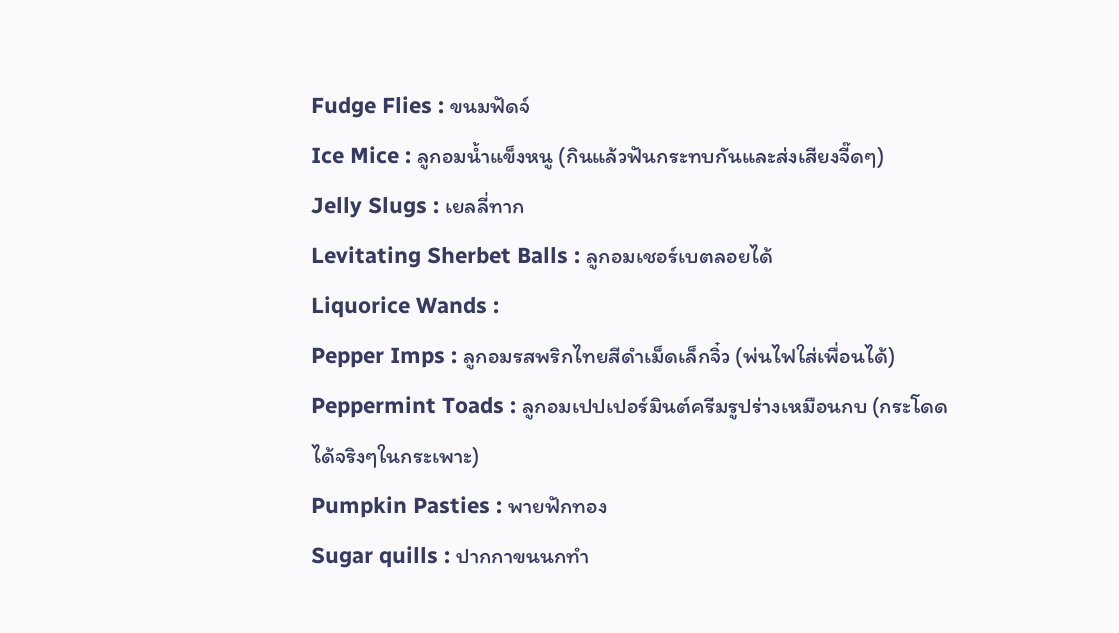Fudge Flies : ขนมฟัดจ์
Ice Mice : ลูกอมน้ำแข็งหนู (กินแล้วฟันกระทบกันและส่งเสียงจี๊ดๆ)
Jelly Slugs : เยลลี่ทาก
Levitating Sherbet Balls : ลูกอมเชอร์เบตลอยได้
Liquorice Wands :
Pepper Imps : ลูกอมรสพริกไทยสีดำเม็ดเล็กจิ๋ว (พ่นไฟใส่เพื่อนได้)
Peppermint Toads : ลูกอมเปปเปอร์มินต์ครีมรูปร่างเหมือนกบ (กระโดดได้จริงๆในกระเพาะ)
Pumpkin Pasties : พายฟักทอง
Sugar quills : ปากกาขนนกทำ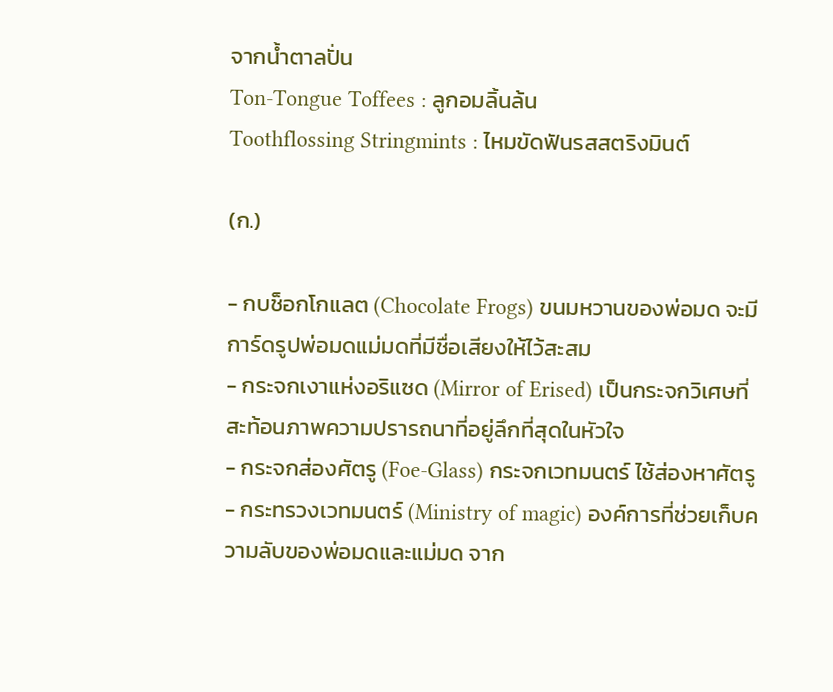จากน้ำตาลปั่น
Ton-Tongue Toffees : ลูกอมลิ้นล้น
Toothflossing Stringmints : ไหมขัดฟันรสสตริงมินต์

(ก.)

- กบช็อกโกแลต (Chocolate Frogs) ขนมหวานของพ่อมด จะมีการ์ดรูปพ่อมดแม่มดที่มีชื่อเสียงให้ไว้สะสม
- กระจกเงาแห่งอริแซด (Mirror of Erised) เป็นกระจกวิเศษที่สะท้อนภาพความปรารถนาที่อยู่ลึกที่สุดในหัวใจ
- กระจกส่องศัตรู (Foe-Glass) กระจกเวทมนตร์ ไช้ส่องหาศัตรู
- กระทรวงเวทมนตร์ (Ministry of magic) องค์การที่ช่วยเก็บความลับของพ่อมดและแม่มด จาก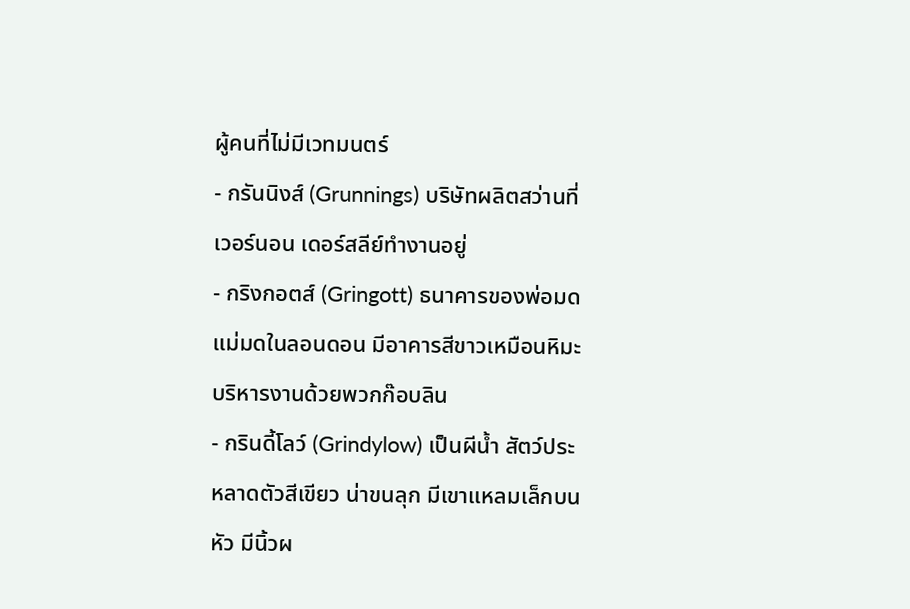ผู้คนที่ไม่มีเวทมนตร์
- กรันนิงส์ (Grunnings) บริษัทผลิตสว่านที่เวอร์นอน เดอร์สลีย์ทำงานอยู่
- กริงกอตส์ (Gringott) ธนาคารของพ่อมดแม่มดในลอนดอน มีอาคารสีขาวเหมือนหิมะ บริหารงานด้วยพวกก๊อบลิน
- กรินดี้โลว์ (Grindylow) เป็นผีน้ำ สัตว์ประหลาดตัวสีเขียว น่าขนลุก มีเขาแหลมเล็กบนหัว มีนิ้วผ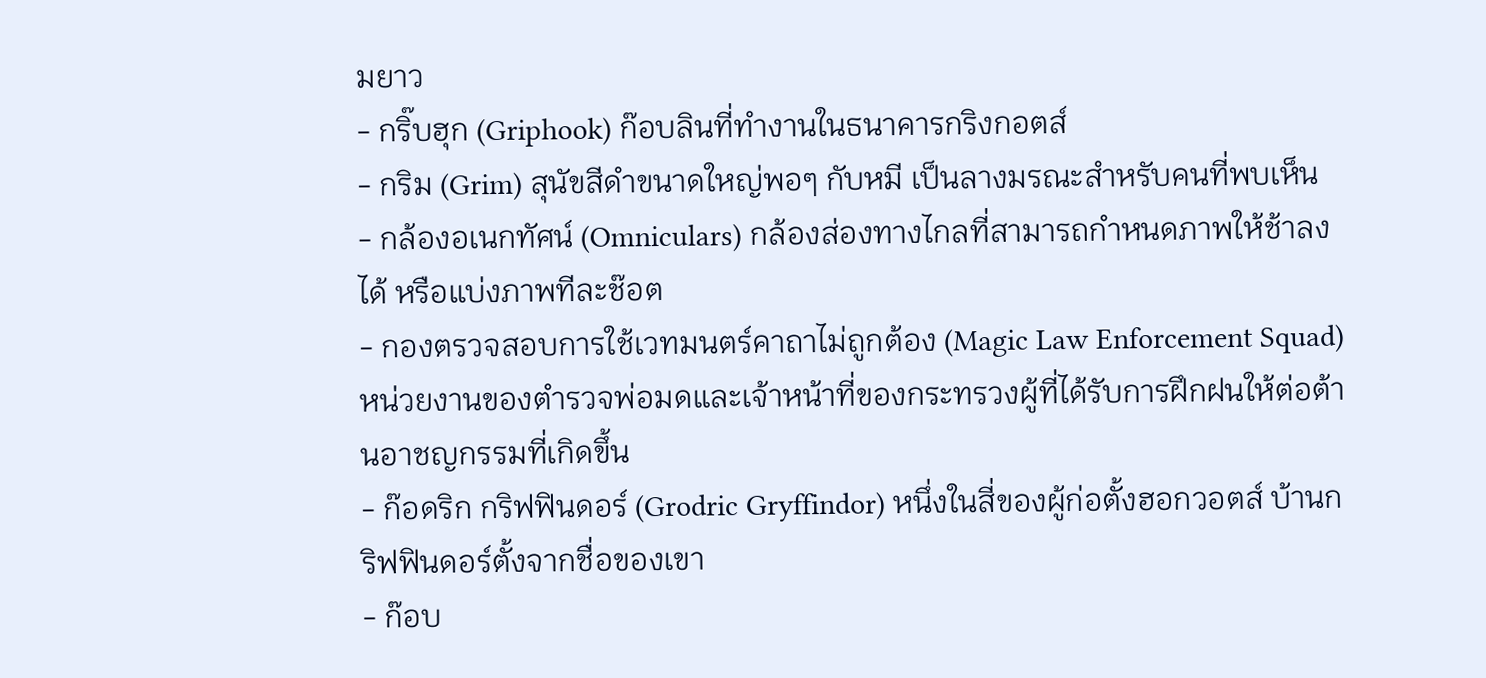มยาว
- กริ๊บฮุก (Griphook) ก๊อบลินที่ทำงานในธนาคารกริงกอตส์
- กริม (Grim) สุนัขสีดำขนาดใหญ่พอๆ กับหมี เป็นลางมรณะสำหรับคนที่พบเห็น
- กล้องอเนกทัศน์ (Omniculars) กล้องส่องทางไกลที่สามารถกำหนดภาพให้ช้าลงได้ หรือแบ่งภาพทีละช๊อต
- กองตรวจสอบการใช้เวทมนตร์คาถาไม่ถูกต้อง (Magic Law Enforcement Squad) หน่วยงานของตำรวจพ่อมดและเจ้าหน้าที่ของกระทรวงผู้ที่ได้รับการฝึกฝนให้ต่อต้านอาชญกรรมที่เกิดขึ้น
- ก๊อดริก กริฟฟินดอร์ (Grodric Gryffindor) หนึ่งในสี่ของผู้ก่อตั้งฮอกวอตส์ บ้านกริฟฟินดอร์ตั้งจากชื่อของเขา
- ก๊อบ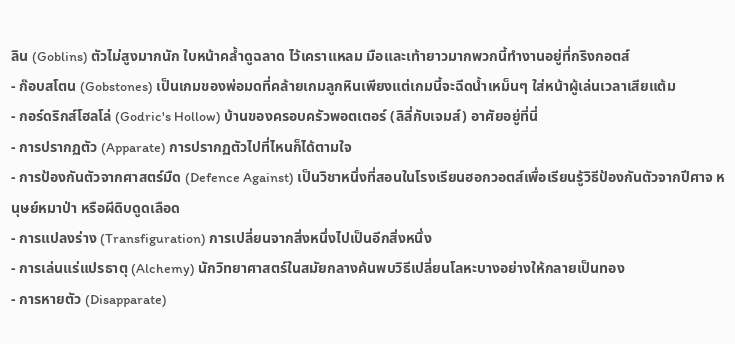ลิน (Goblins) ตัวไม่สูงมากนัก ใบหน้าคล้ำดูฉลาด ไว้เคราแหลม มือและเท้ายาวมากพวกนี้ทำงานอยู่ที่กริงกอตส์
- ก๊อบสโตน (Gobstones) เป็นเกมของพ่อมดที่คล้ายเกมลูกหินเพียงแต่เกมนี้จะฉีดน้ำเหม็นๆ ใส่หน้าผู้เล่นเวลาเสียแต้ม
- กอร์ดริกส์โฮลโล่ (Godric's Hollow) บ้านของครอบครัวพอตเตอร์ (ลิลี่กับเจมส์) อาศัยอยู่ที่นี่
- การปรากฏตัว (Apparate) การปรากฏตัวไปที่ไหนก็ได้ตามใจ
- การป้องกันตัวจากศาสตร์มืด (Defence Against) เป็นวิชาหนึ่งที่สอนในโรงเรียนฮอกวอตส์เพื่อเรียนรู้วิธีป้องกันตัวจากปีศาจ หนุษย์หมาป่า หรือผีดิบดูดเลือด
- การแปลงร่าง (Transfiguration) การเปลี่ยนจากสิ่งหนึ่งไปเป็นอีกสิ่งหนึ่ง
- การเล่นแร่แปรธาตุ (Alchemy) นักวิทยาศาสตร์ในสมัยกลางค้นพบวิธีเปลี่ยนโลหะบางอย่างให้กลายเป็นทอง
- การหายตัว (Disapparate)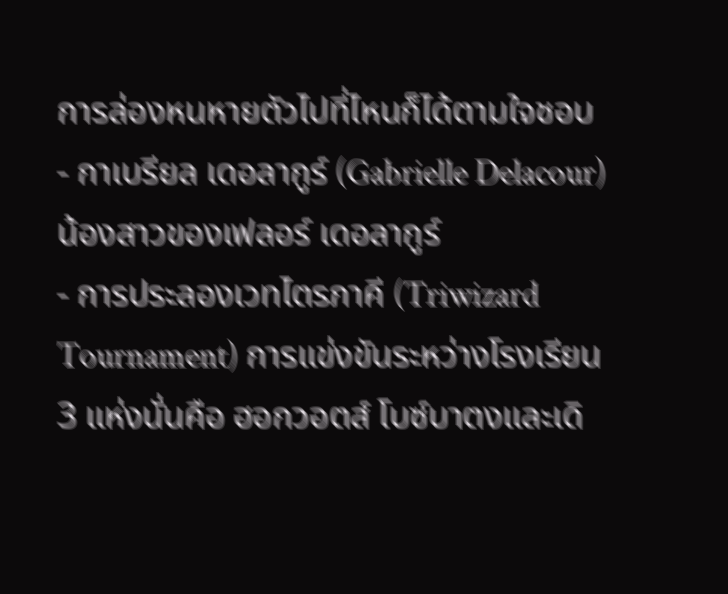การล่องหนหายตัวไปที่ไหนก็ได้ตามใจชอบ
- กาเบรียล เดอลากูร์ (Gabrielle Delacour) น้องสาวของเฟลอร์ เดอลากูร์
- การประลองเวทไตรภาคี (Triwizard Tournament) การแข่งขันระหว่างโรงเรียน 3 แห่งนั่นคือ ฮอกวอตส์ โบซ์บาตงและเดิ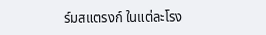ร์มสแตรงก์ ในแต่ละโรง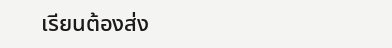เรียนต้องส่ง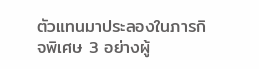ตัวแทนมาประลองในภารกิจพิเศษ 3 อย่างผู้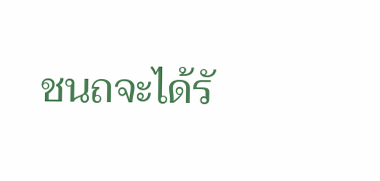ชนถจะได้รั